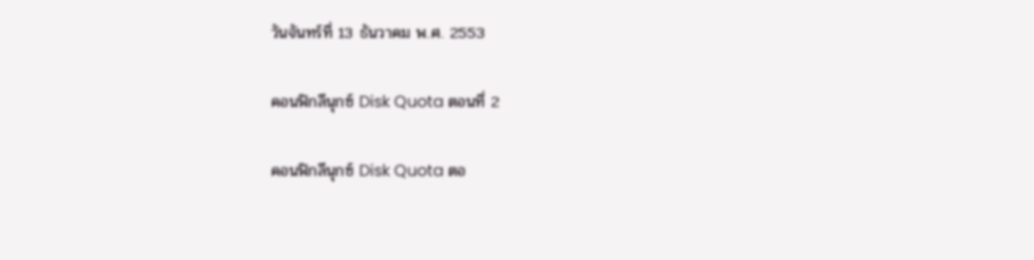วันจันทร์ที่ 13 ธันวาคม พ.ศ. 2553

คอนฟิกลีนุกซ์ Disk Quota ตอนที่ 2

คอนฟิกลีนุกซ์ Disk Quota ตอ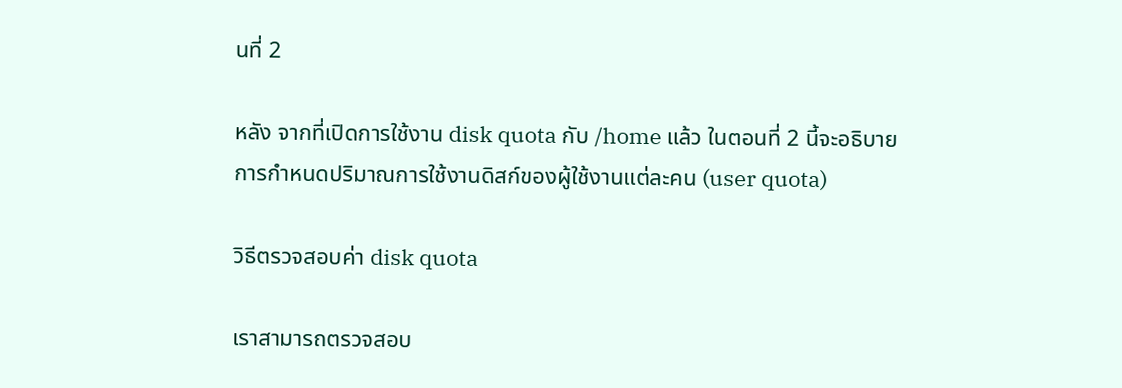นที่ 2

หลัง จากที่เปิดการใช้งาน disk quota กับ /home แล้ว ในตอนที่ 2 นี้จะอธิบายการกำหนดปริมาณการใช้งานดิสก์ของผู้ใช้งานแต่ละคน (user quota)

วิธีตรวจสอบค่า disk quota

เราสามารถตรวจสอบ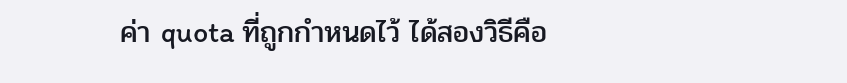ค่า quota ที่ถูกกำหนดไว้ ได้สองวิธีคือ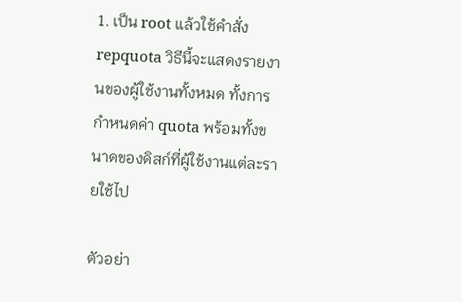1. เป็น root แล้วใช้คำสั่ง repquota วิธีนี้จะแสดงรายงานของผู้ใช้งานทั้งหมด ทั้งการกำหนดค่า quota พร้อมทั้งขนาดของดิสก์ที่ผู้ใช้งานแต่ละรายใช้ไป

ตัวอย่า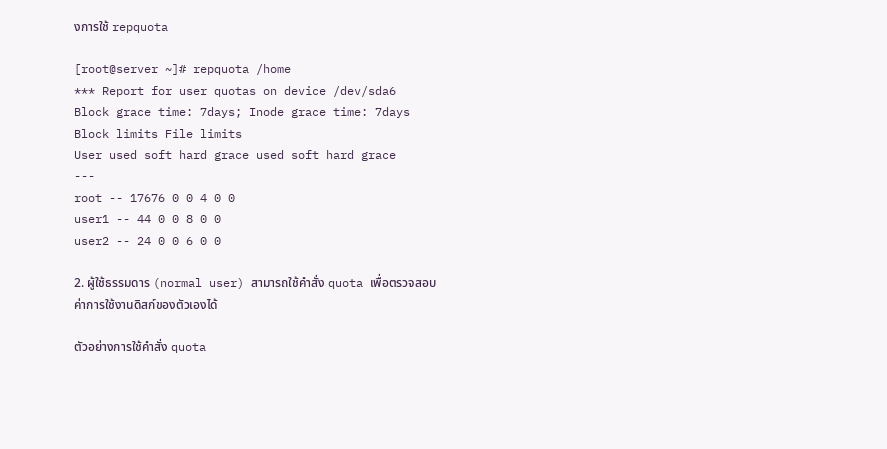งการใช้ repquota

[root@server ~]# repquota /home
*** Report for user quotas on device /dev/sda6
Block grace time: 7days; Inode grace time: 7days
Block limits File limits
User used soft hard grace used soft hard grace
---
root -- 17676 0 0 4 0 0
user1 -- 44 0 0 8 0 0
user2 -- 24 0 0 6 0 0

2. ผู้ใช้ธรรมดาร (normal user) สามารถใช้คำสั่ง quota เพื่อตรวจสอบค่าการใช้งานดิสก์ของตัวเองได้

ตัวอย่างการใช้คำสั่ง quota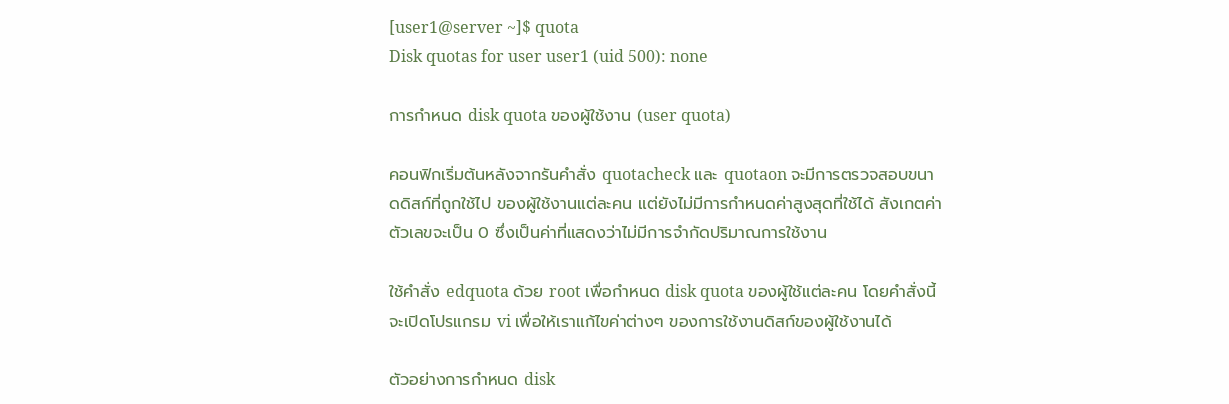[user1@server ~]$ quota
Disk quotas for user user1 (uid 500): none

การกำหนด disk quota ของผู้ใช้งาน (user quota)

คอนฟิกเริ่มต้นหลังจากรันคำสั่ง quotacheck และ quotaon จะมีการตรวจสอบขนาดดิสก์ที่ถูกใช้ไป ของผู้ใช้งานแต่ละคน แต่ยังไม่มีการกำหนดค่าสูงสุดที่ใช้ได้ สังเกตค่าตัวเลขจะเป็น 0 ซึ่งเป็นค่าที่แสดงว่าไม่มีการจำกัดปริมาณการใช้งาน

ใช้คำสั่ง edquota ด้วย root เพื่อกำหนด disk quota ของผู้ใช้แต่ละคน โดยคำสั่งนี้จะเปิดโปรแกรม vi เพื่อให้เราแก้ไขค่าต่างๆ ของการใช้งานดิสก์ของผู้ใช้งานได้

ตัวอย่างการกำหนด disk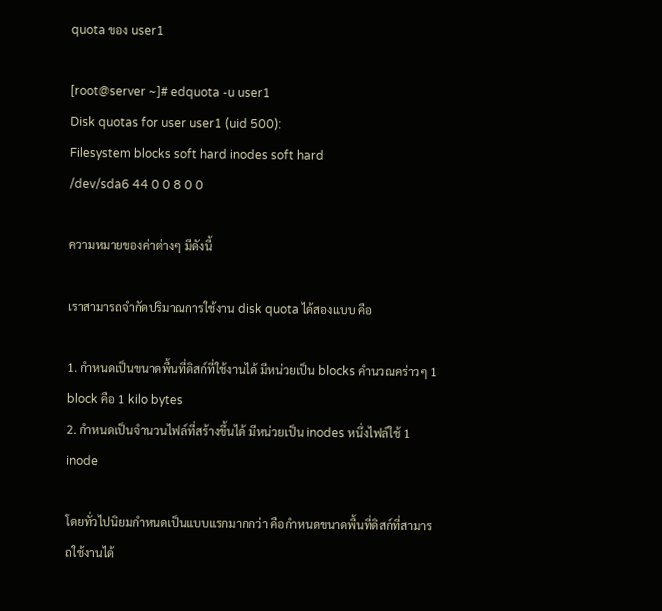quota ของ user1

[root@server ~]# edquota -u user1
Disk quotas for user user1 (uid 500):
Filesystem blocks soft hard inodes soft hard
/dev/sda6 44 0 0 8 0 0

ความหมายของค่าต่างๆ มีดังนี้

เราสามารถจำกัดปริมาณการใช้งาน disk quota ได้สองแบบ คือ

1. กำหนดเป็นขนาดพื้นที่ดิสก์ที่ใช้งานได้ มีหน่วยเป็น blocks คำนวณคร่าวๆ 1 block คือ 1 kilo bytes
2. กำหนดเป็นจำนวนไฟล์ที่สร้างขึ้นได้ มีหน่วยเป็น inodes หนึ่งไฟล์ใช้ 1 inode

โดยทั่วไปนิยมกำหนดเป็นแบบแรกมากกว่า คือกำหนดขนาดพื้นที่ดิสก์ที่สามารถใช้งานได้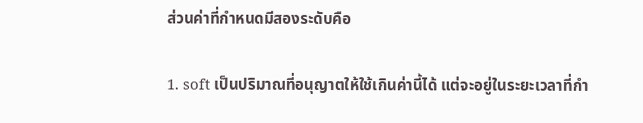ส่วนค่าที่กำหนดมีสองระดับคือ

1. soft เป็นปริมาณที่อนุญาตให้ใช้เกินค่านี้ได้ แต่จะอยู่ในระยะเวลาที่กำ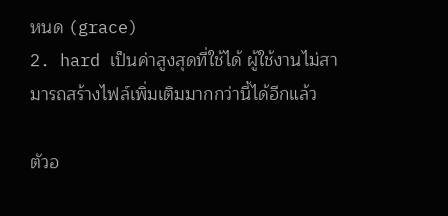หนด (grace)
2. hard เป็นค่าสูงสุดที่ใช้ได้ ผู้ใช้งานไม่สามารถสร้างไฟล์เพิ่มเติมมากกว่านี้ได้อีกแล้ว

ตัวอ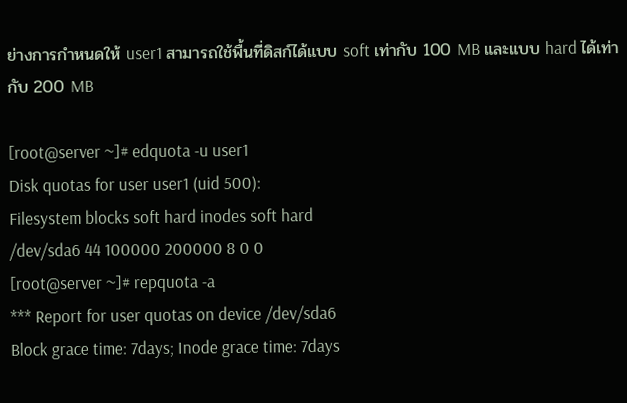ย่างการกำหนดให้ user1 สามารถใช้พื้นที่ดิสก์ได้แบบ soft เท่ากับ 100 MB และแบบ hard ได้เท่ากับ 200 MB

[root@server ~]# edquota -u user1
Disk quotas for user user1 (uid 500):
Filesystem blocks soft hard inodes soft hard
/dev/sda6 44 100000 200000 8 0 0
[root@server ~]# repquota -a
*** Report for user quotas on device /dev/sda6
Block grace time: 7days; Inode grace time: 7days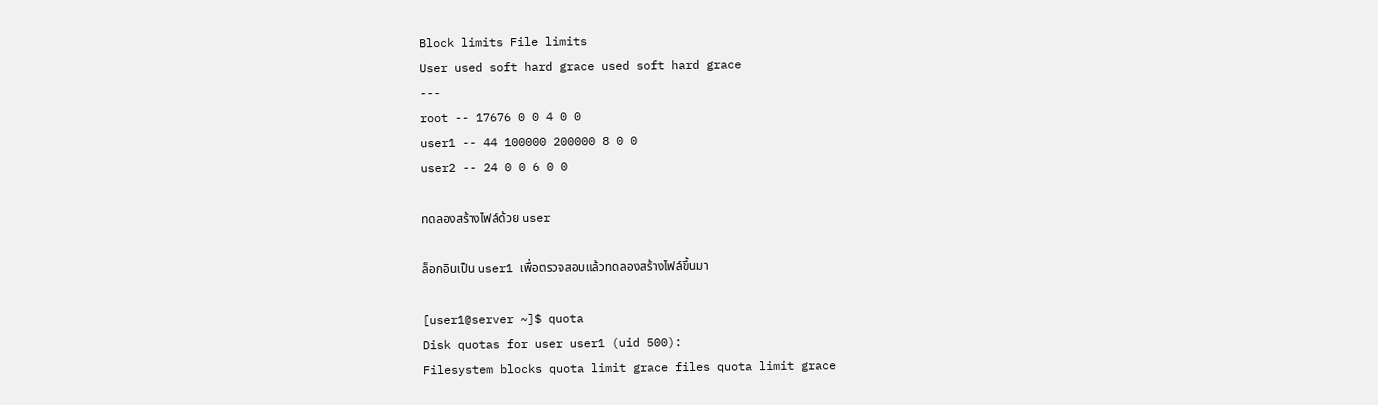Block limits File limits
User used soft hard grace used soft hard grace
---
root -- 17676 0 0 4 0 0
user1 -- 44 100000 200000 8 0 0
user2 -- 24 0 0 6 0 0

ทดลองสร้างไฟล์ด้วย user

ล็อกอินเป็น user1 เพื่อตรวจสอบแล้วทดลองสร้างไฟล์ขึ้นมา

[user1@server ~]$ quota
Disk quotas for user user1 (uid 500):
Filesystem blocks quota limit grace files quota limit grace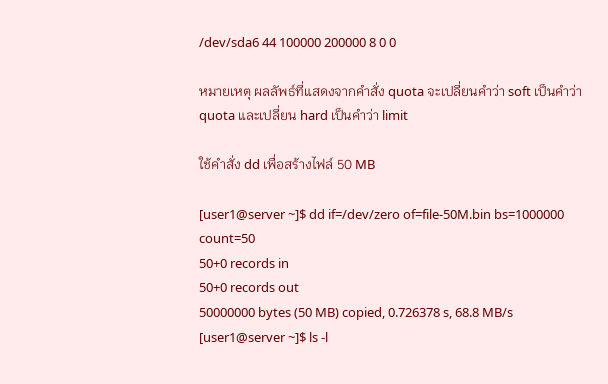/dev/sda6 44 100000 200000 8 0 0

หมายเหตุ ผลลัพธ์ที่แสดงจากคำสั่ง quota จะเปลี่ยนคำว่า soft เป็นคำว่า quota และเปลี่ยน hard เป็นคำว่า limit

ใช้คำสั่ง dd เพื่อสร้างไฟล์ 50 MB

[user1@server ~]$ dd if=/dev/zero of=file-50M.bin bs=1000000 count=50
50+0 records in
50+0 records out
50000000 bytes (50 MB) copied, 0.726378 s, 68.8 MB/s
[user1@server ~]$ ls -l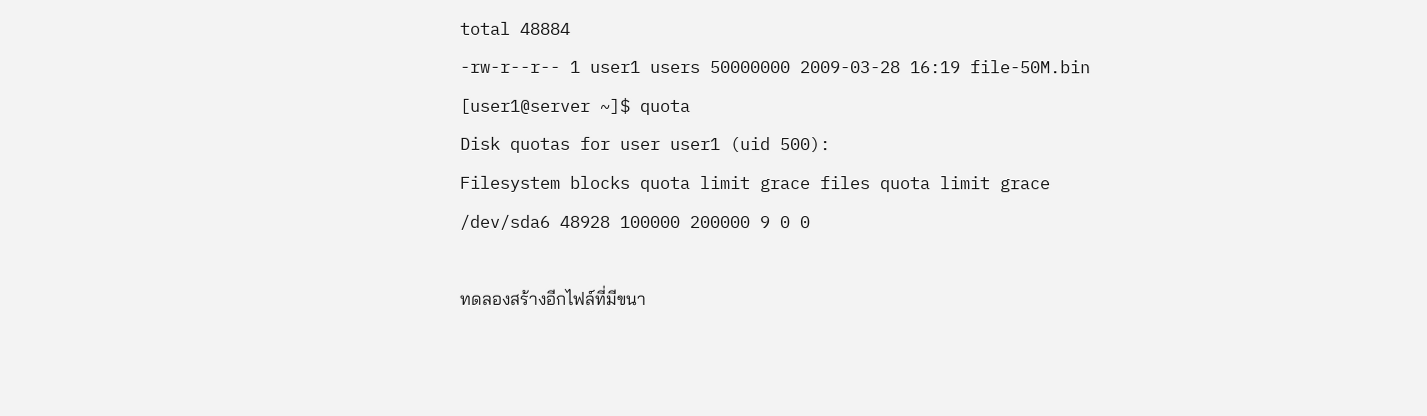total 48884
-rw-r--r-- 1 user1 users 50000000 2009-03-28 16:19 file-50M.bin
[user1@server ~]$ quota
Disk quotas for user user1 (uid 500):
Filesystem blocks quota limit grace files quota limit grace
/dev/sda6 48928 100000 200000 9 0 0

ทดลองสร้างอีกไฟล์ที่มีขนา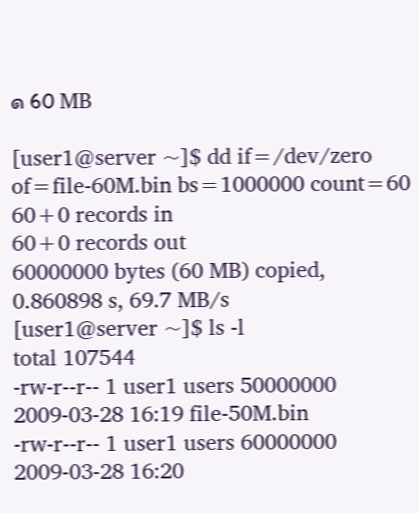ด 60 MB

[user1@server ~]$ dd if=/dev/zero of=file-60M.bin bs=1000000 count=60
60+0 records in
60+0 records out
60000000 bytes (60 MB) copied, 0.860898 s, 69.7 MB/s
[user1@server ~]$ ls -l
total 107544
-rw-r--r-- 1 user1 users 50000000 2009-03-28 16:19 file-50M.bin
-rw-r--r-- 1 user1 users 60000000 2009-03-28 16:20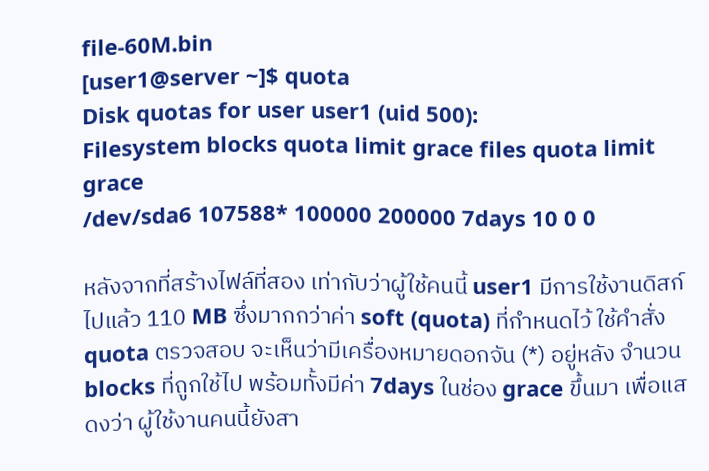file-60M.bin
[user1@server ~]$ quota
Disk quotas for user user1 (uid 500):
Filesystem blocks quota limit grace files quota limit grace
/dev/sda6 107588* 100000 200000 7days 10 0 0

หลังจากที่สร้างไฟล์ที่สอง เท่ากับว่าผู้ใช้คนนี้ user1 มีการใช้งานดิสก์ไปแล้ว 110 MB ซึ่งมากกว่าค่า soft (quota) ที่กำหนดไว้ ใช้คำสั่ง quota ตรวจสอบ จะเห็นว่ามีเครื่องหมายดอกจัน (*) อยู่หลัง จำนวน blocks ที่ถูกใช้ไป พร้อมทั้งมีค่า 7days ในช่อง grace ขึ้นมา เพื่อแสดงว่า ผู้ใช้งานคนนี้ยังสา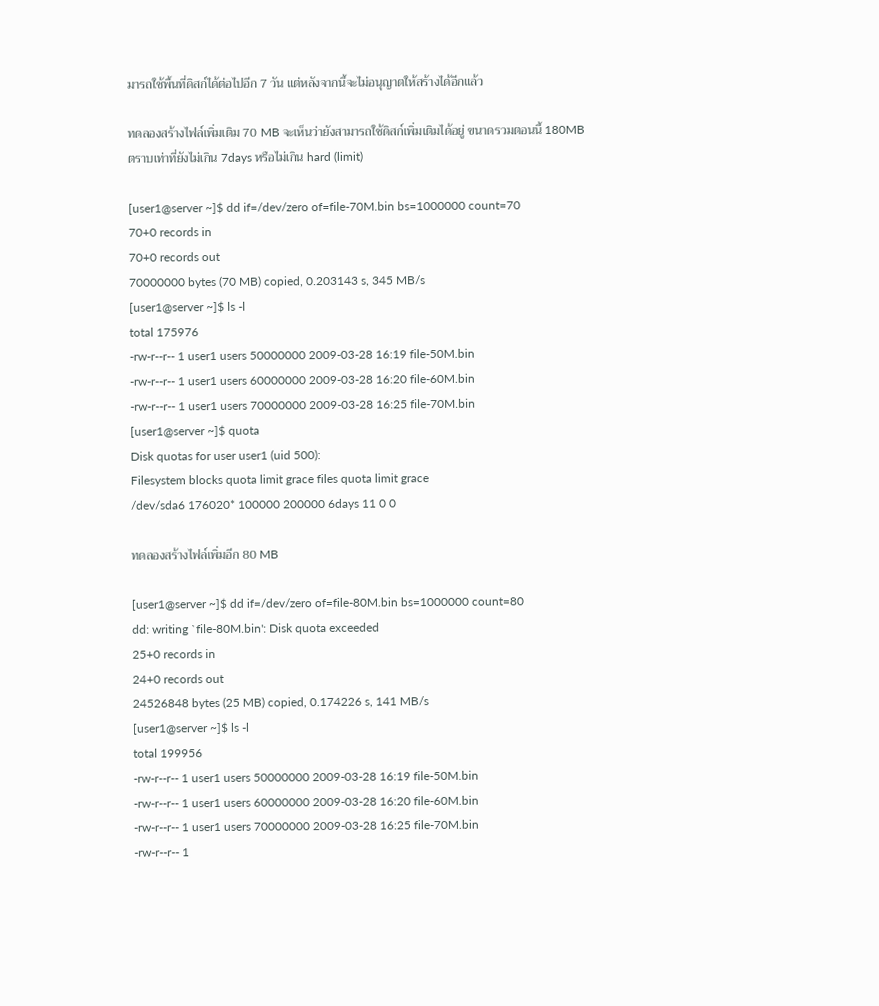มารถใช้พื้นที่ดิสก์ได้ต่อไปอีก 7 วัน แต่หลังจากนี้จะไม่อนุญาตให้สร้างได้อีกแล้ว

ทดลองสร้างไฟล์เพิ่มเติม 70 MB จะเห็นว่ายังสามารถใช้ดิสก์เพิ่มเติมได้อยู่ ขนาดรวมตอนนี้ 180MB ตราบเท่าที่ยังไม่เกิน 7days หรือไม่เกิน hard (limit)

[user1@server ~]$ dd if=/dev/zero of=file-70M.bin bs=1000000 count=70
70+0 records in
70+0 records out
70000000 bytes (70 MB) copied, 0.203143 s, 345 MB/s
[user1@server ~]$ ls -l
total 175976
-rw-r--r-- 1 user1 users 50000000 2009-03-28 16:19 file-50M.bin
-rw-r--r-- 1 user1 users 60000000 2009-03-28 16:20 file-60M.bin
-rw-r--r-- 1 user1 users 70000000 2009-03-28 16:25 file-70M.bin
[user1@server ~]$ quota
Disk quotas for user user1 (uid 500):
Filesystem blocks quota limit grace files quota limit grace
/dev/sda6 176020* 100000 200000 6days 11 0 0

ทดลองสร้างไฟล์เพิ่มอีก 80 MB

[user1@server ~]$ dd if=/dev/zero of=file-80M.bin bs=1000000 count=80
dd: writing `file-80M.bin': Disk quota exceeded
25+0 records in
24+0 records out
24526848 bytes (25 MB) copied, 0.174226 s, 141 MB/s
[user1@server ~]$ ls -l
total 199956
-rw-r--r-- 1 user1 users 50000000 2009-03-28 16:19 file-50M.bin
-rw-r--r-- 1 user1 users 60000000 2009-03-28 16:20 file-60M.bin
-rw-r--r-- 1 user1 users 70000000 2009-03-28 16:25 file-70M.bin
-rw-r--r-- 1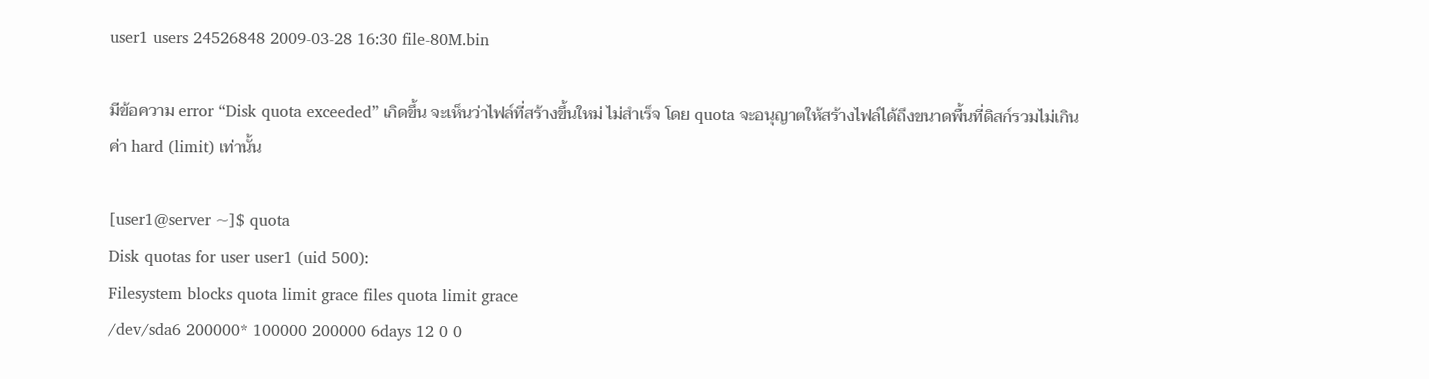user1 users 24526848 2009-03-28 16:30 file-80M.bin

มีข้อความ error “Disk quota exceeded” เกิดขึ้น จะเห็นว่าไฟล์ที่สร้างขึ้นใหม่ ไม่สำเร็จ โดย quota จะอนุญาตให้สร้างไฟล์ได้ถึงขนาดพื้นที่ดิสก์รวมไม่เกินค่า hard (limit) เท่านั้น

[user1@server ~]$ quota
Disk quotas for user user1 (uid 500):
Filesystem blocks quota limit grace files quota limit grace
/dev/sda6 200000* 100000 200000 6days 12 0 0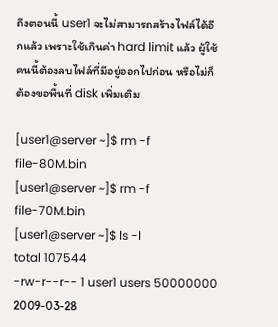ถึงตอนนี้ user1 จะไม่สามารถสร้างไฟล์ได้อีกแล้ว เพราะใช้เกินค่า hard limit แล้ว ผู้ใช้คนนี้ต้องลบไฟล์ที่มีอยู่ออกไปก่อน หรือไม่ก็ต้องขอพื้นที่ disk เพิ่มเติม

[user1@server ~]$ rm -f file-80M.bin
[user1@server ~]$ rm -f file-70M.bin
[user1@server ~]$ ls -l
total 107544
-rw-r--r-- 1 user1 users 50000000 2009-03-28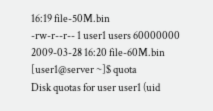16:19 file-50M.bin
-rw-r--r-- 1 user1 users 60000000 2009-03-28 16:20 file-60M.bin
[user1@server ~]$ quota
Disk quotas for user user1 (uid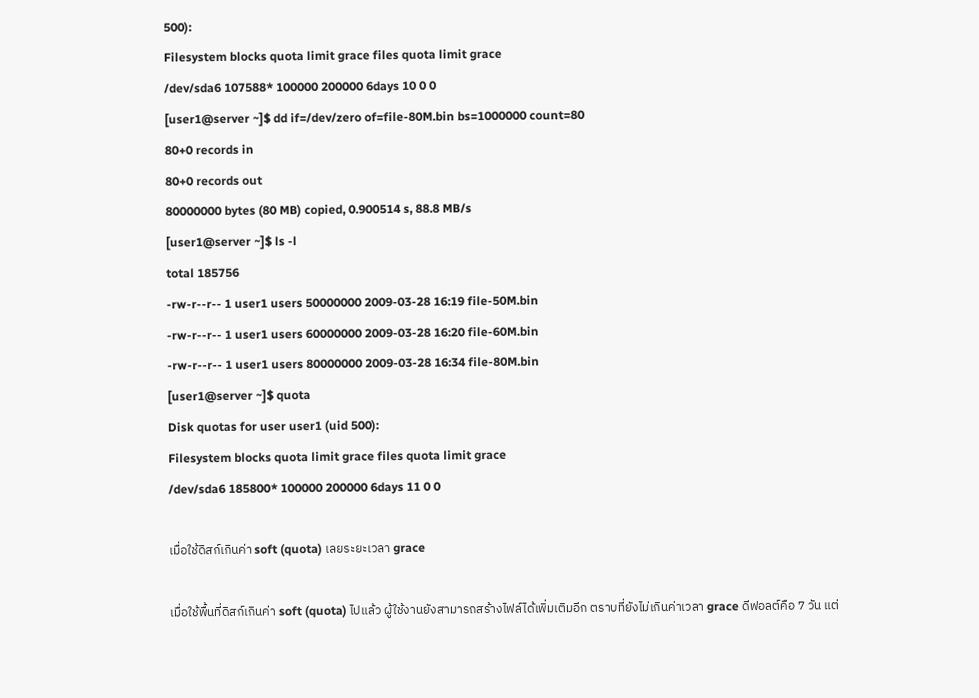500):
Filesystem blocks quota limit grace files quota limit grace
/dev/sda6 107588* 100000 200000 6days 10 0 0
[user1@server ~]$ dd if=/dev/zero of=file-80M.bin bs=1000000 count=80
80+0 records in
80+0 records out
80000000 bytes (80 MB) copied, 0.900514 s, 88.8 MB/s
[user1@server ~]$ ls -l
total 185756
-rw-r--r-- 1 user1 users 50000000 2009-03-28 16:19 file-50M.bin
-rw-r--r-- 1 user1 users 60000000 2009-03-28 16:20 file-60M.bin
-rw-r--r-- 1 user1 users 80000000 2009-03-28 16:34 file-80M.bin
[user1@server ~]$ quota
Disk quotas for user user1 (uid 500):
Filesystem blocks quota limit grace files quota limit grace
/dev/sda6 185800* 100000 200000 6days 11 0 0

เมื่อใช้ดิสก์เกินค่า soft (quota) เลยระยะเวลา grace

เมื่อใช้พื้นที่ดิสก์เกินค่า soft (quota) ไปแล้ว ผู้ใช้งานยังสามารถสร้างไฟล์ได้เพิ่มเติมอีก ตราบที่ยังไม่เกินค่าเวลา grace ดีฟอลต์คือ 7 วัน แต่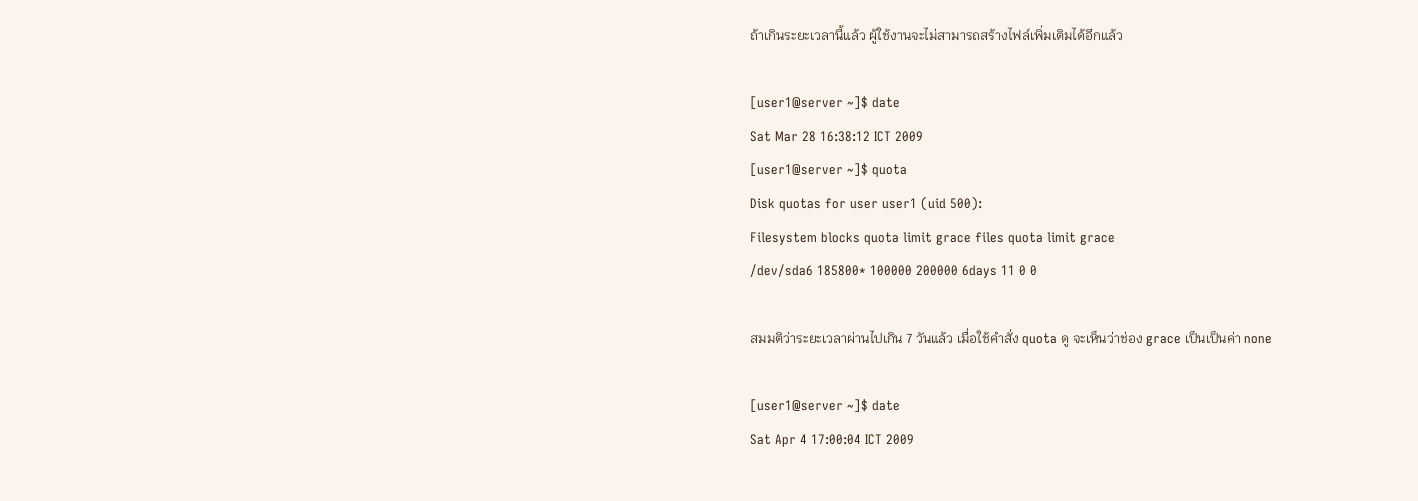ถ้าเกินระยะเวลานี้แล้ว ผู้ใช้งานจะไม่สามารถสร้างไฟล์เพิ่มเติมได้อีกแล้ว

[user1@server ~]$ date
Sat Mar 28 16:38:12 ICT 2009
[user1@server ~]$ quota
Disk quotas for user user1 (uid 500):
Filesystem blocks quota limit grace files quota limit grace
/dev/sda6 185800* 100000 200000 6days 11 0 0

สมมติว่าระยะเวลาผ่านไปเกิน 7 วันแล้ว เมื่อใช้คำสั่ง quota ดู จะเห็นว่าช่อง grace เป็นเป็นค่า none

[user1@server ~]$ date
Sat Apr 4 17:00:04 ICT 2009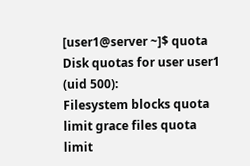[user1@server ~]$ quota
Disk quotas for user user1 (uid 500):
Filesystem blocks quota limit grace files quota limit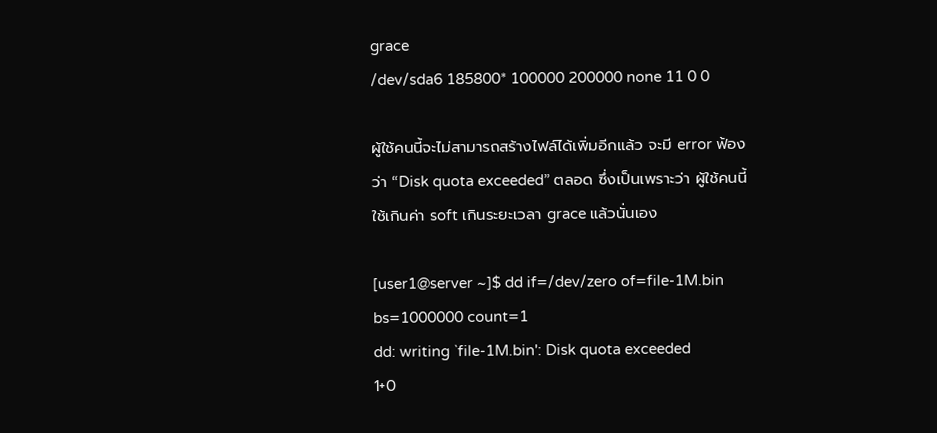grace
/dev/sda6 185800* 100000 200000 none 11 0 0

ผู้ใช้คนนี้จะไม่สามารถสร้างไฟล์ได้เพิ่มอีกแล้ว จะมี error ฟ้องว่า “Disk quota exceeded” ตลอด ซึ่งเป็นเพราะว่า ผู้ใช้คนนี้ใช้เกินค่า soft เกินระยะเวลา grace แล้วนั่นเอง

[user1@server ~]$ dd if=/dev/zero of=file-1M.bin bs=1000000 count=1
dd: writing `file-1M.bin': Disk quota exceeded
1+0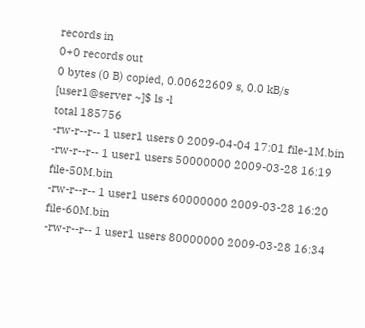records in
0+0 records out
0 bytes (0 B) copied, 0.00622609 s, 0.0 kB/s
[user1@server ~]$ ls -l
total 185756
-rw-r--r-- 1 user1 users 0 2009-04-04 17:01 file-1M.bin
-rw-r--r-- 1 user1 users 50000000 2009-03-28 16:19 file-50M.bin
-rw-r--r-- 1 user1 users 60000000 2009-03-28 16:20 file-60M.bin
-rw-r--r-- 1 user1 users 80000000 2009-03-28 16:34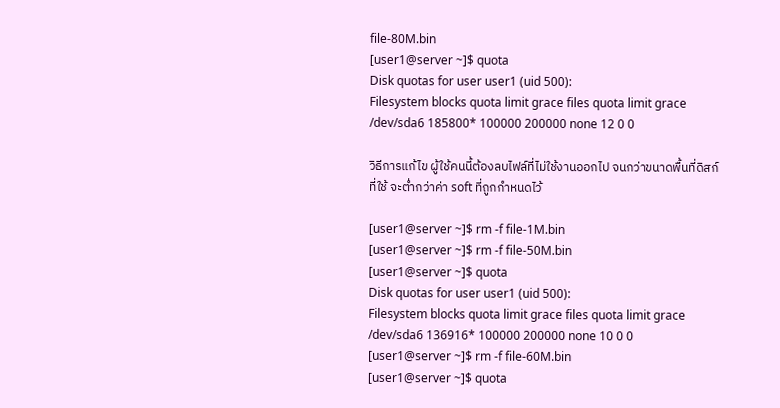file-80M.bin
[user1@server ~]$ quota
Disk quotas for user user1 (uid 500):
Filesystem blocks quota limit grace files quota limit grace
/dev/sda6 185800* 100000 200000 none 12 0 0

วิธีการแก้ไข ผู้ใช้คนนี้ต้องลบไฟล์ที่ไม่ใช้งานออกไป จนกว่าขนาดพื้นที่ดิสก์ที่ใช้ จะต่ำกว่าค่า soft ที่ถูกกำหนดไว้

[user1@server ~]$ rm -f file-1M.bin
[user1@server ~]$ rm -f file-50M.bin
[user1@server ~]$ quota
Disk quotas for user user1 (uid 500):
Filesystem blocks quota limit grace files quota limit grace
/dev/sda6 136916* 100000 200000 none 10 0 0
[user1@server ~]$ rm -f file-60M.bin
[user1@server ~]$ quota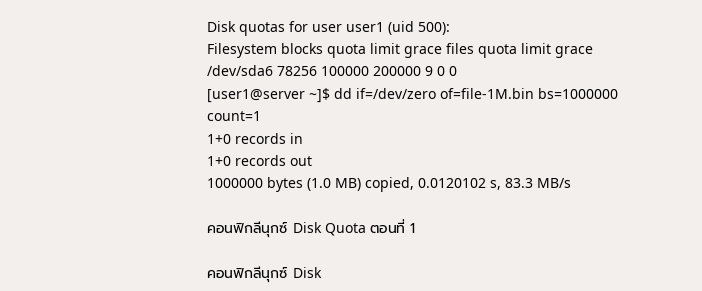Disk quotas for user user1 (uid 500):
Filesystem blocks quota limit grace files quota limit grace
/dev/sda6 78256 100000 200000 9 0 0
[user1@server ~]$ dd if=/dev/zero of=file-1M.bin bs=1000000 count=1
1+0 records in
1+0 records out
1000000 bytes (1.0 MB) copied, 0.0120102 s, 83.3 MB/s

คอนฟิกลีนุกซ์ Disk Quota ตอนที่ 1

คอนฟิกลีนุกซ์ Disk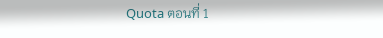Quota ตอนที่ 1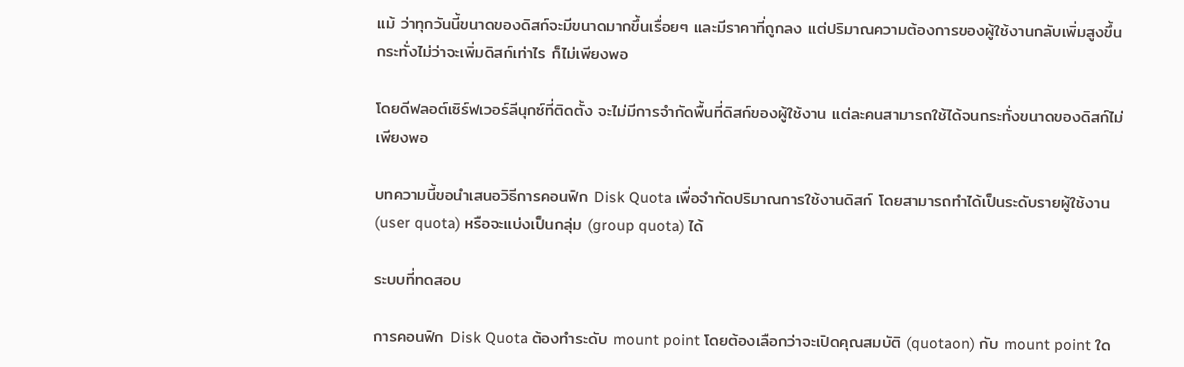แม้ ว่าทุกวันนี้ขนาดของดิสก์จะมีขนาดมากขึ้นเรื่อยๆ และมีราคาที่ถูกลง แต่ปริมาณความต้องการของผู้ใช้งานกลับเพิ่มสูงขึ้น กระทั่งไม่ว่าจะเพิ่มดิสก์เท่าไร ก็ไม่เพียงพอ

โดยดีฟลอต์เซิร์ฟเวอร์ลีนุกซ์ที่ติดตั้ง จะไม่มีการจำกัดพื้นที่ดิสก์ของผู้ใช้งาน แต่ละคนสามารถใช้ได้จนกระทั่งขนาดของดิสก์ไม่เพียงพอ

บทความนี้ขอนำเสนอวิธีการคอนฟิก Disk Quota เพื่อจำกัดปริมาณการใช้งานดิสก์ โดยสามารถทำได้เป็นระดับรายผู้ใช้งาน (user quota) หรือจะแบ่งเป็นกลุ่ม (group quota) ได้

ระบบที่ทดสอบ

การคอนฟิก Disk Quota ต้องทำระดับ mount point โดยต้องเลือกว่าจะเปิดคุณสมบัติ (quotaon) กับ mount point ใด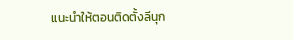แนะนำให้ตอนติดตั้งลีนุก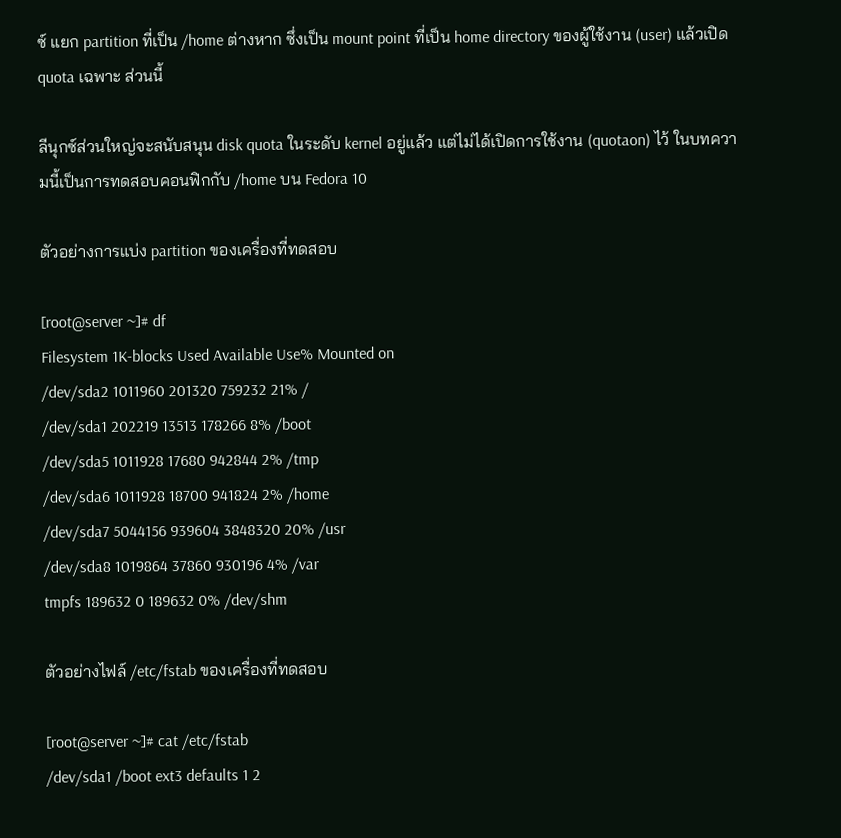ซ์ แยก partition ที่เป็น /home ต่างหาก ซึ่งเป็น mount point ที่เป็น home directory ของผู้ใช้งาน (user) แล้วเปิด quota เฉพาะ ส่วนนี้

ลีนุกซ์ส่วนใหญ่จะสนับสนุน disk quota ในระดับ kernel อยู่แล้ว แต่ไม่ได้เปิดการใช้งาน (quotaon) ไว้ ในบทความนี้เป็นการทดสอบคอนฟิกกับ /home บน Fedora 10

ตัวอย่างการแบ่ง partition ของเครื่องที่ทดสอบ

[root@server ~]# df
Filesystem 1K-blocks Used Available Use% Mounted on
/dev/sda2 1011960 201320 759232 21% /
/dev/sda1 202219 13513 178266 8% /boot
/dev/sda5 1011928 17680 942844 2% /tmp
/dev/sda6 1011928 18700 941824 2% /home
/dev/sda7 5044156 939604 3848320 20% /usr
/dev/sda8 1019864 37860 930196 4% /var
tmpfs 189632 0 189632 0% /dev/shm

ตัวอย่างไฟล์ /etc/fstab ของเครื่องที่ทดสอบ

[root@server ~]# cat /etc/fstab
/dev/sda1 /boot ext3 defaults 1 2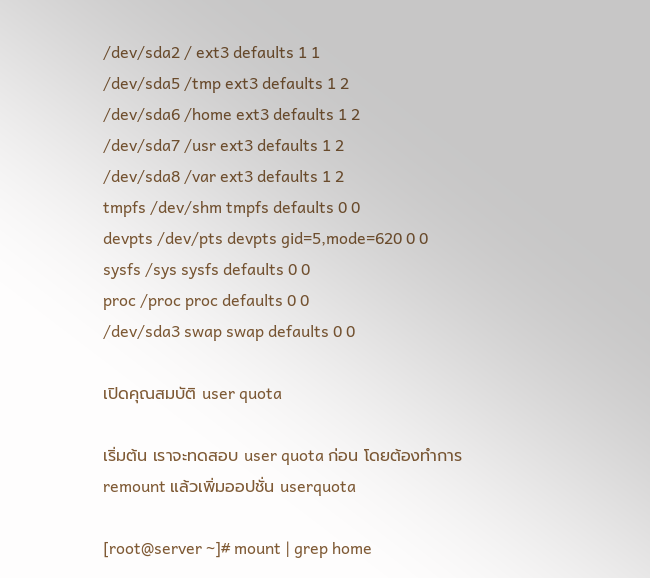/dev/sda2 / ext3 defaults 1 1
/dev/sda5 /tmp ext3 defaults 1 2
/dev/sda6 /home ext3 defaults 1 2
/dev/sda7 /usr ext3 defaults 1 2
/dev/sda8 /var ext3 defaults 1 2
tmpfs /dev/shm tmpfs defaults 0 0
devpts /dev/pts devpts gid=5,mode=620 0 0
sysfs /sys sysfs defaults 0 0
proc /proc proc defaults 0 0
/dev/sda3 swap swap defaults 0 0

เปิดคุณสมบัติ user quota

เริ่มต้น เราจะทดสอบ user quota ก่อน โดยต้องทำการ remount แล้วเพิ่มออปชั่น userquota

[root@server ~]# mount | grep home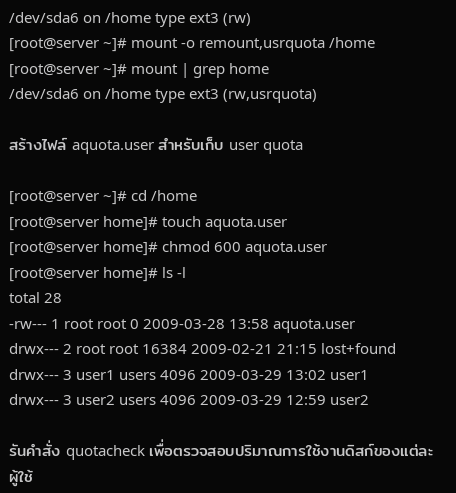/dev/sda6 on /home type ext3 (rw)
[root@server ~]# mount -o remount,usrquota /home
[root@server ~]# mount | grep home
/dev/sda6 on /home type ext3 (rw,usrquota)

สร้างไฟล์ aquota.user สำหรับเก็บ user quota

[root@server ~]# cd /home
[root@server home]# touch aquota.user
[root@server home]# chmod 600 aquota.user
[root@server home]# ls -l
total 28
-rw--- 1 root root 0 2009-03-28 13:58 aquota.user
drwx--- 2 root root 16384 2009-02-21 21:15 lost+found
drwx--- 3 user1 users 4096 2009-03-29 13:02 user1
drwx--- 3 user2 users 4096 2009-03-29 12:59 user2

รันคำสั่ง quotacheck เพื่อตรวจสอบปริมาณการใช้งานดิสก์ของแต่ละผู้ใช้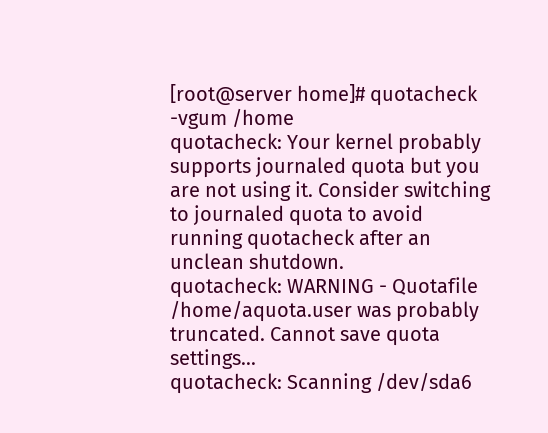[root@server home]# quotacheck -vgum /home
quotacheck: Your kernel probably supports journaled quota but you are not using it. Consider switching to journaled quota to avoid running quotacheck after an unclean shutdown.
quotacheck: WARNING - Quotafile /home/aquota.user was probably truncated. Cannot save quota settings...
quotacheck: Scanning /dev/sda6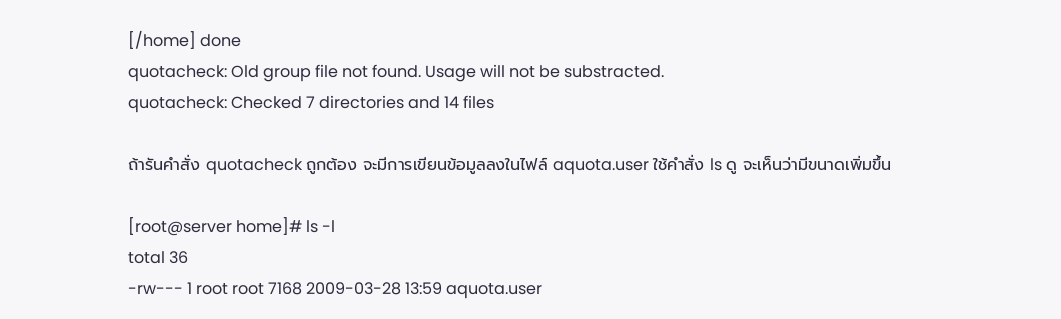[/home] done
quotacheck: Old group file not found. Usage will not be substracted.
quotacheck: Checked 7 directories and 14 files

ถ้ารันคำสั่ง quotacheck ถูกต้อง จะมีการเขียนข้อมูลลงในไฟล์ aquota.user ใช้คำสั่ง ls ดู จะเห็นว่ามีขนาดเพิ่มขึ้น

[root@server home]# ls -l
total 36
-rw--- 1 root root 7168 2009-03-28 13:59 aquota.user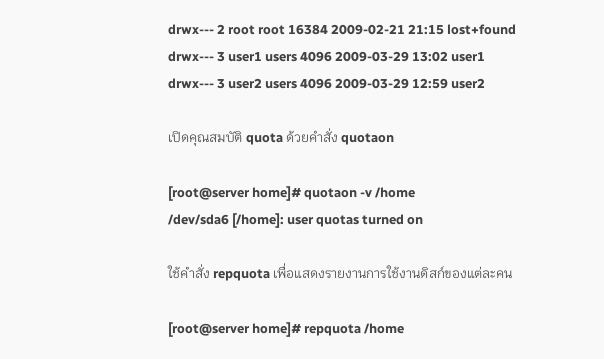drwx--- 2 root root 16384 2009-02-21 21:15 lost+found
drwx--- 3 user1 users 4096 2009-03-29 13:02 user1
drwx--- 3 user2 users 4096 2009-03-29 12:59 user2

เปิดคุณสมบัติ quota ด้วยคำสั่ง quotaon

[root@server home]# quotaon -v /home
/dev/sda6 [/home]: user quotas turned on

ใช้คำสั่ง repquota เพื่อแสดงรายงานการใช้งานดิสก์ของแต่ละคน

[root@server home]# repquota /home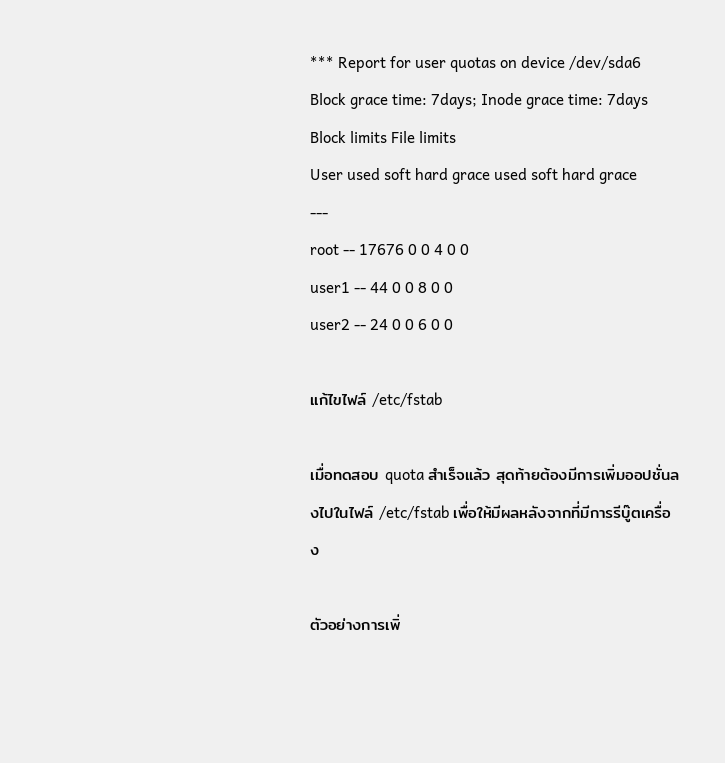*** Report for user quotas on device /dev/sda6
Block grace time: 7days; Inode grace time: 7days
Block limits File limits
User used soft hard grace used soft hard grace
---
root -- 17676 0 0 4 0 0
user1 -- 44 0 0 8 0 0
user2 -- 24 0 0 6 0 0

แก้ไขไฟล์ /etc/fstab

เมื่อทดสอบ quota สำเร็จแล้ว สุดท้ายต้องมีการเพิ่มออปชั่นลงไปในไฟล์ /etc/fstab เพื่อให้มีผลหลังจากที่มีการรีบู๊ตเครื่อง

ตัวอย่างการเพิ่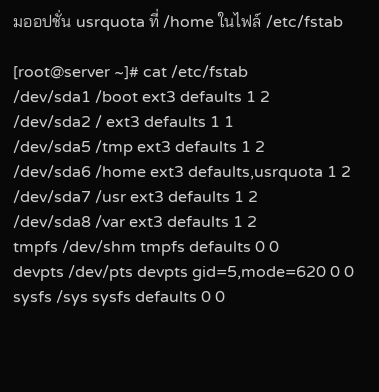มออปชั่น usrquota ที่ /home ในไฟล์ /etc/fstab

[root@server ~]# cat /etc/fstab
/dev/sda1 /boot ext3 defaults 1 2
/dev/sda2 / ext3 defaults 1 1
/dev/sda5 /tmp ext3 defaults 1 2
/dev/sda6 /home ext3 defaults,usrquota 1 2
/dev/sda7 /usr ext3 defaults 1 2
/dev/sda8 /var ext3 defaults 1 2
tmpfs /dev/shm tmpfs defaults 0 0
devpts /dev/pts devpts gid=5,mode=620 0 0
sysfs /sys sysfs defaults 0 0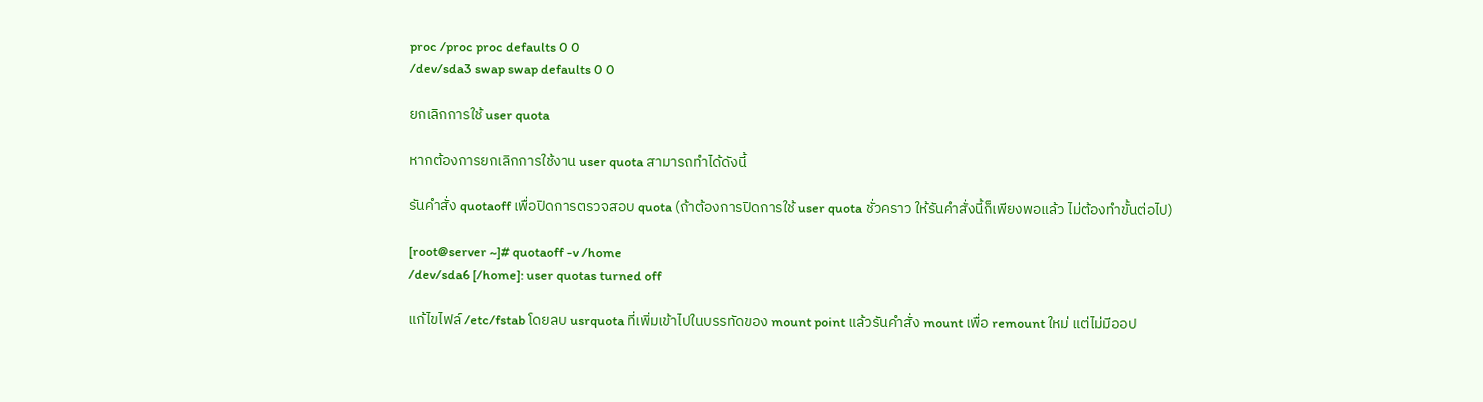proc /proc proc defaults 0 0
/dev/sda3 swap swap defaults 0 0

ยกเลิกการใช้ user quota

หากต้องการยกเลิกการใช้งาน user quota สามารถทำได้ดังนี้

รันคำสั่ง quotaoff เพื่อปิดการตรวจสอบ quota (ถ้าต้องการปิดการใช้ user quota ชั่วคราว ให้รันคำสั่งนี้ก็เพียงพอแล้ว ไม่ต้องทำขั้นต่อไป)

[root@server ~]# quotaoff -v /home
/dev/sda6 [/home]: user quotas turned off

แก้ไขไฟล์ /etc/fstab โดยลบ usrquota ที่เพิ่มเข้าไปในบรรทัดของ mount point แล้วรันคำสั่ง mount เพื่อ remount ใหม่ แต่ไม่มีออป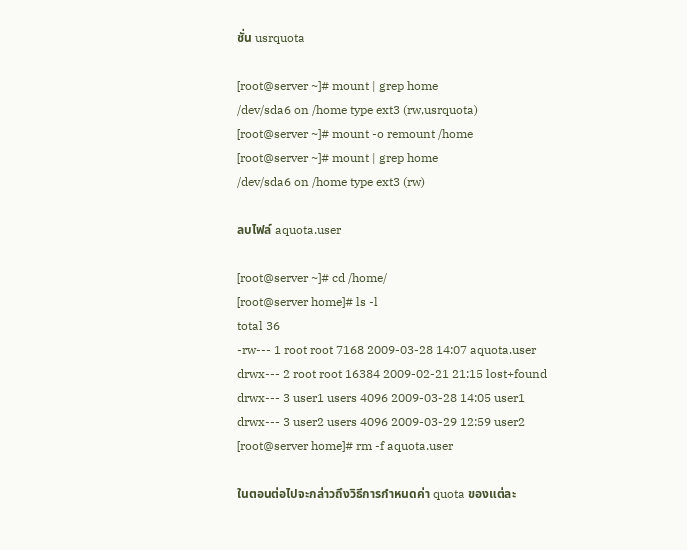ชั่น usrquota

[root@server ~]# mount | grep home
/dev/sda6 on /home type ext3 (rw,usrquota)
[root@server ~]# mount -o remount /home
[root@server ~]# mount | grep home
/dev/sda6 on /home type ext3 (rw)

ลบไฟล์ aquota.user

[root@server ~]# cd /home/
[root@server home]# ls -l
total 36
-rw--- 1 root root 7168 2009-03-28 14:07 aquota.user
drwx--- 2 root root 16384 2009-02-21 21:15 lost+found
drwx--- 3 user1 users 4096 2009-03-28 14:05 user1
drwx--- 3 user2 users 4096 2009-03-29 12:59 user2
[root@server home]# rm -f aquota.user

ในตอนต่อไปจะกล่าวถึงวิธีการกำหนดค่า quota ของแต่ละ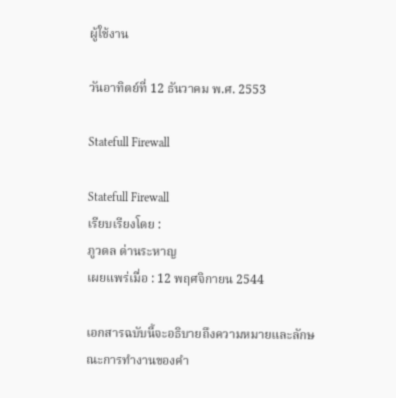ผู้ใช้งาน

วันอาทิตย์ที่ 12 ธันวาคม พ.ศ. 2553

Statefull Firewall

Statefull Firewall
เรียบเรียงโดย :
ภูวดล ด่านระหาญ
เผยแพร่เมื่อ : 12 พฤศจิกายน 2544

เอกสารฉบับนี้จะอธิบายถึงความหมายและลักษณะการทำงานของคำ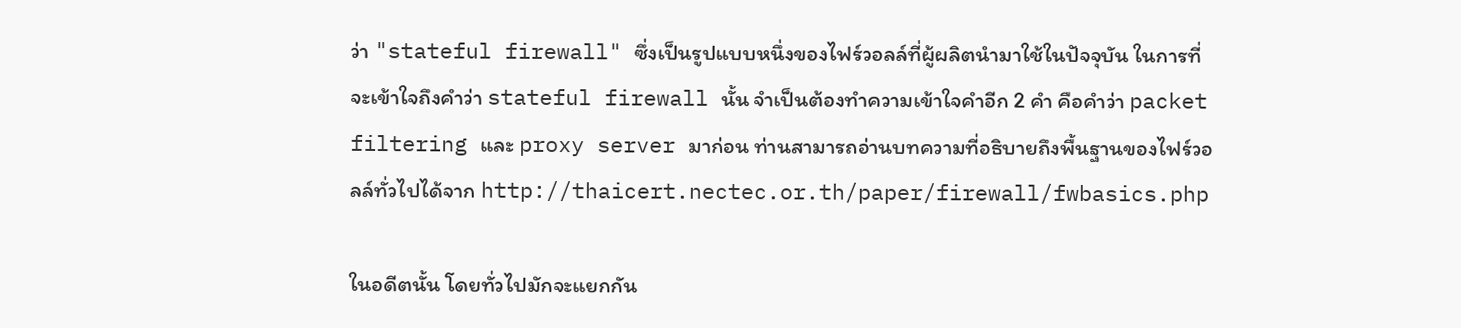ว่า "stateful firewall" ซึ่งเป็นรูปแบบหนึ่งของไฟร์วอลล์ที่ผู้ผลิตนำมาใช้ในปัจจุบัน ในการที่จะเข้าใจถึงคำว่า stateful firewall นั้น จำเป็นต้องทำความเข้าใจคำอีก 2 คำ คือคำว่า packet filtering และ proxy server มาก่อน ท่านสามารถอ่านบทความที่อธิบายถึงพื้นฐานของไฟร์วอลล์ทั่วไปได้จาก http://thaicert.nectec.or.th/paper/firewall/fwbasics.php

ในอดีตนั้น โดยทั่วไปมักจะแยกกัน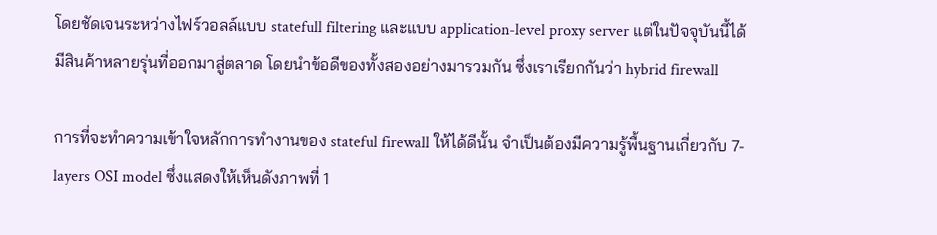โดยชัดเจนระหว่างไฟร์วอลล์แบบ statefull filtering และแบบ application-level proxy server แต่ในปัจจุบันนี้ได้มีสินค้าหลายรุ่นที่ออกมาสู่ตลาด โดยนำข้อดีของทั้งสองอย่างมารวมกัน ซึ่งเราเรียกกันว่า hybrid firewall

การที่จะทำความเข้าใจหลักการทำงานของ stateful firewall ให้ได้ดีนั้น จำเป็นต้องมีความรู้พื้นฐานเกี่ยวกับ 7-layers OSI model ซึ่งแสดงให้เห็นดังภาพที่ 1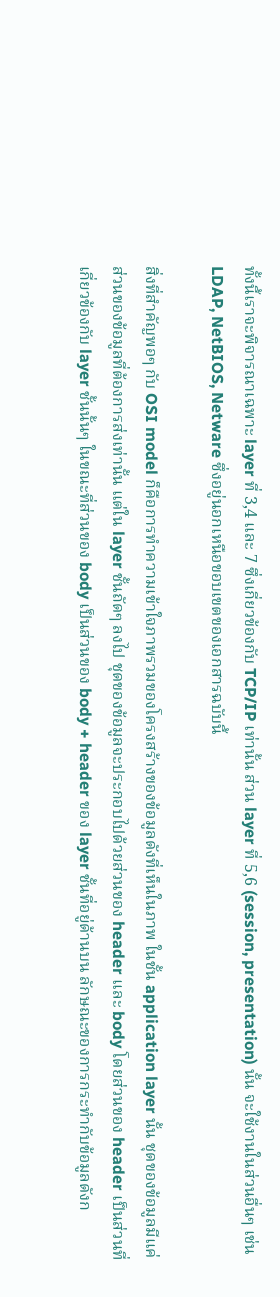ทั้งนี้เราจะพิจารณาเฉพาะ layer ที่ 3,4 และ 7 ซึ่งเกี่ยวข้องกับ TCP/IP เท่านั้น ส่วน layer ที่ 5,6 (session, presentation) นั้น จะใช้งานในส่วนอื่นๆ เช่น LDAP, NetBIOS, Netware ซึ่งอยู่นอกเหนือขอบเขตของเอกสารฉบับนี้

สิ่งที่สำคัญพอๆ กับ OSI model ก็คือการทำความเข้าใจภาพรวมของโครงสร้างของข้อมูลดังที่เห็นในภาพ ในชั้น application layer นั้น ชุดของข้อมูลมีแค่ส่วนของข้อมูลที่ต้องการส่งเท่านั้น แต่ใน layer ชั้นถัดๆ ลงไป ชุดของข้อมูลจะประกอบไปด้วยส่วนของ header และ body โดยส่วนของ header เป็นส่วนที่เกี่ยวข้องกับ layer ชั้นนั้นๆ ในขณะที่ส่วนของ body เป็นส่วนของ body + header ของ layer ชั้นที่อยู่ด้านบน ลักษณะของการกระทำกับข้อมูลดังก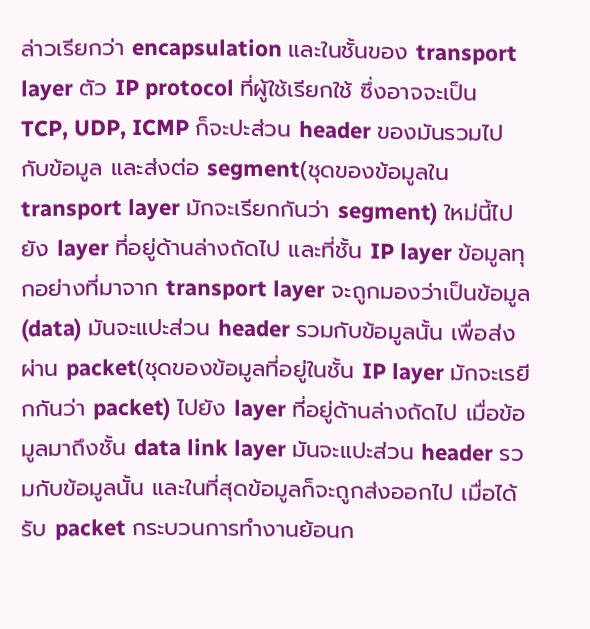ล่าวเรียกว่า encapsulation และในชั้นของ transport layer ตัว IP protocol ที่ผู้ใช้เรียกใช้ ซึ่งอาจจะเป็น TCP, UDP, ICMP ก็จะปะส่วน header ของมันรวมไปกับข้อมูล และส่งต่อ segment(ชุดของข้อมูลใน transport layer มักจะเรียกกันว่า segment) ใหม่นี้ไปยัง layer ที่อยู่ด้านล่างถัดไป และที่ชั้น IP layer ข้อมูลทุกอย่างที่มาจาก transport layer จะถูกมองว่าเป็นข้อมูล (data) มันจะแปะส่วน header รวมกับข้อมูลนั้น เพื่อส่งผ่าน packet(ชุดของข้อมูลที่อยู่ในชั้น IP layer มักจะเรยีกกันว่า packet) ไปยัง layer ที่อยู่ด้านล่างถัดไป เมื่อข้อมูลมาถึงชั้น data link layer มันจะแปะส่วน header รวมกับข้อมูลนั้น และในที่สุดข้อมูลก็จะถูกส่งออกไป เมื่อได้รับ packet กระบวนการทำงานย้อนก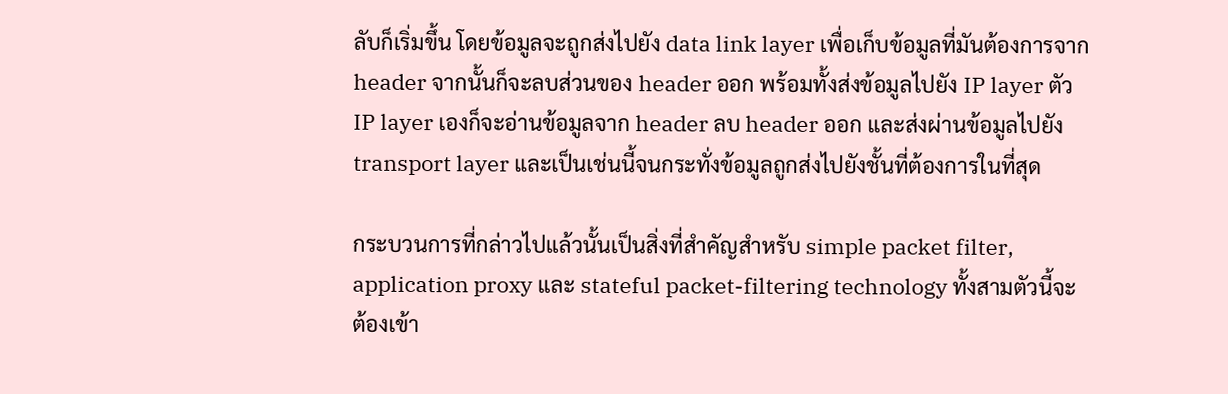ลับก็เริ่มขึ้น โดยข้อมูลจะถูกส่งไปยัง data link layer เพื่อเก็บข้อมูลที่มันต้องการจาก header จากนั้นก็จะลบส่วนของ header ออก พร้อมทั้งส่งข้อมูลไปยัง IP layer ตัว IP layer เองก็จะอ่านข้อมูลจาก header ลบ header ออก และส่งผ่านข้อมูลไปยัง transport layer และเป็นเช่นนี้จนกระทั่งข้อมูลถูกส่งไปยังชั้นที่ต้องการในที่สุด

กระบวนการที่กล่าวไปแล้วนั้นเป็นสิ่งที่สำคัญสำหรับ simple packet filter, application proxy และ stateful packet-filtering technology ทั้งสามตัวนี้จะต้องเข้า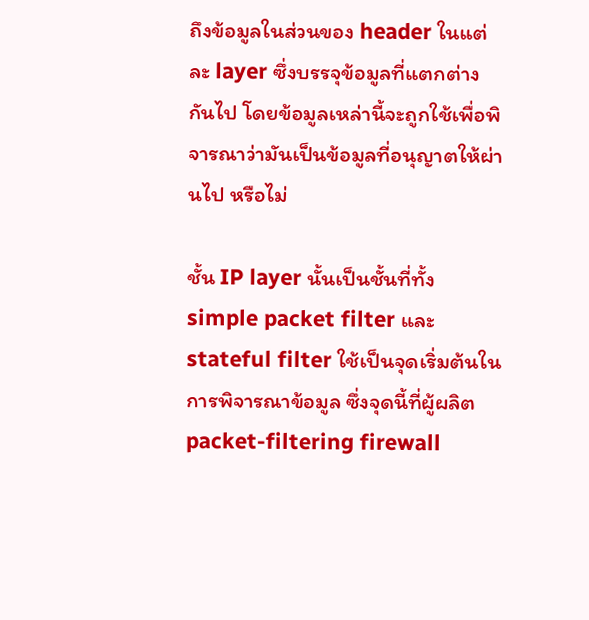ถึงข้อมูลในส่วนของ header ในแต่ละ layer ซึ่งบรรจุข้อมูลที่แตกต่างกันไป โดยข้อมูลเหล่านี้จะถูกใช้เพื่อพิจารณาว่ามันเป็นข้อมูลที่อนุญาตให้ผ่านไป หรือไม่

ชั้น IP layer นั้นเป็นชั้นที่ทั้ง simple packet filter และ stateful filter ใช้เป็นจุดเริ่มต้นในการพิจารณาข้อมูล ซึ่งจุดนี้ที่ผู้ผลิต packet-filtering firewall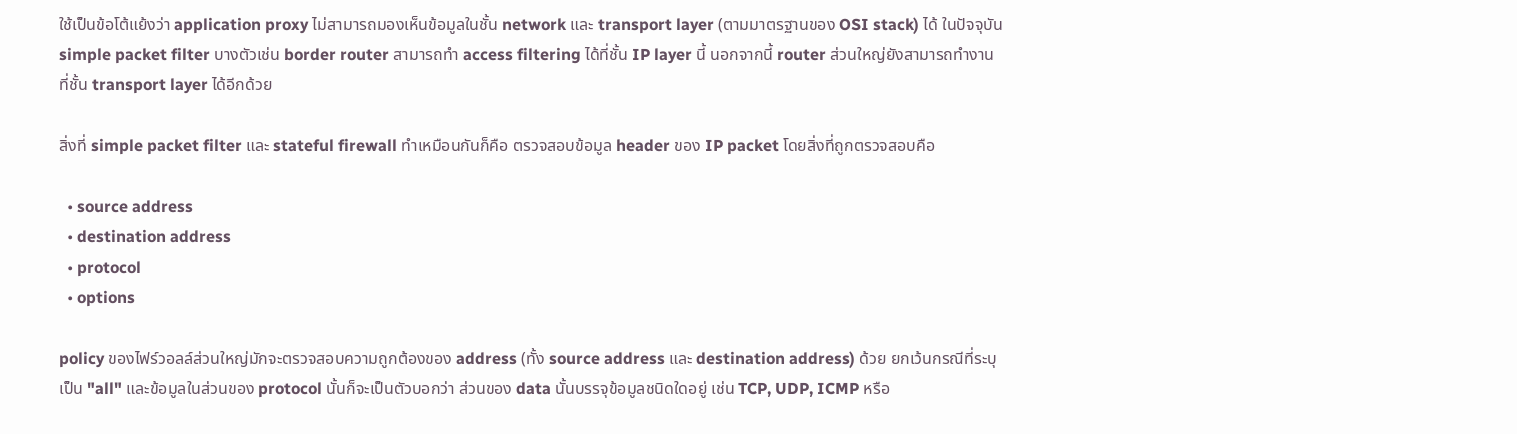ใช้เป็นข้อโต้แย้งว่า application proxy ไม่สามารถมองเห็นข้อมูลในชั้น network และ transport layer (ตามมาตรฐานของ OSI stack) ได้ ในปัจจุบัน simple packet filter บางตัวเช่น border router สามารถทำ access filtering ได้ที่ชั้น IP layer นี้ นอกจากนี้ router ส่วนใหญ่ยังสามารถทำงานที่ชั้น transport layer ได้อีกด้วย

สิ่งที่ simple packet filter และ stateful firewall ทำเหมือนกันก็คือ ตรวจสอบข้อมูล header ของ IP packet โดยสิ่งที่ถูกตรวจสอบคือ

  • source address
  • destination address
  • protocol
  • options

policy ของไฟร์วอลล์ส่วนใหญ่มักจะตรวจสอบความถูกต้องของ address (ทั้ง source address และ destination address) ด้วย ยกเว้นกรณีที่ระบุเป็น "all" และข้อมูลในส่วนของ protocol นั้นก็จะเป็นตัวบอกว่า ส่วนของ data นั้นบรรจุข้อมูลชนิดใดอยู่ เช่น TCP, UDP, ICMP หรือ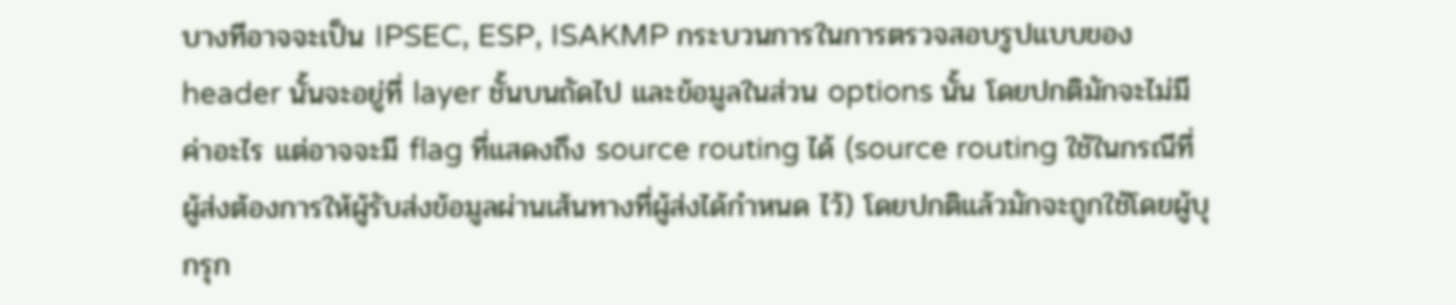บางทีอาจจะเป็น IPSEC, ESP, ISAKMP กระบวนการในการตรวจสอบรูปแบบของ header นั้นจะอยู่ที่ layer ชั้นบนถัดไป และข้อมูลในส่วน options นั้น โดยปกติมักจะไม่มีค่าอะไร แต่อาจจะมี flag ที่แสดงถึง source routing ได้ (source routing ใช้ในกรณีที่ผู้ส่งต้องการให้ผู้รับส่งข้อมูลผ่านเส้นทางที่ผู้ส่งได้กำหนด ไว้) โดยปกติแล้วมักจะถูกใช้โดยผู้บุกรุก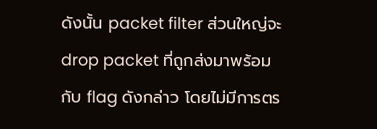ดังนั้น packet filter ส่วนใหญ่จะ drop packet ที่ถูกส่งมาพร้อมกับ flag ดังกล่าว โดยไม่มีการตร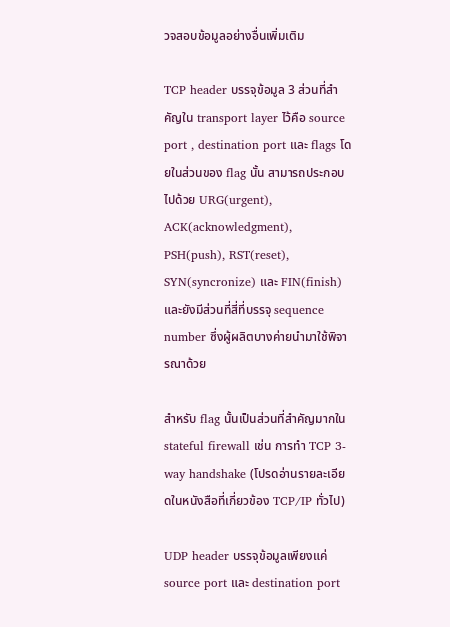วจสอบข้อมูลอย่างอื่นเพิ่มเติม

TCP header บรรจุข้อมูล 3 ส่วนที่สำคัญใน transport layer ไว้คือ source port , destination port และ flags โดยในส่วนของ flag นั้น สามารถประกอบไปด้วย URG(urgent), ACK(acknowledgment), PSH(push), RST(reset), SYN(syncronize) และ FIN(finish) และยังมีส่วนที่สี่ที่บรรจุ sequence number ซึ่งผู้ผลิตบางค่ายนำมาใช้พิจารณาด้วย

สำหรับ flag นั้นเป็นส่วนที่สำคัญมากใน stateful firewall เช่น การทำ TCP 3-way handshake (โปรดอ่านรายละเอียดในหนังสือที่เกี่ยวข้อง TCP/IP ทั่วไป)

UDP header บรรจุข้อมูลเพียงแค่ source port และ destination port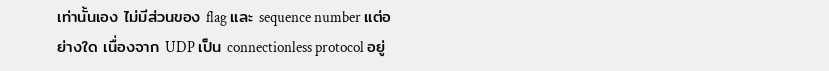เท่านั้นเอง ไม่มีส่วนของ flag และ sequence number แต่อย่างใด เนื่องจาก UDP เป็น connectionless protocol อยู่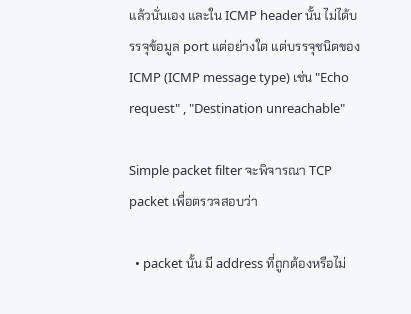แล้วนั่นเอง และใน ICMP header นั้น ไม่ได้บรรจุข้อมูล port แต่อย่างใด แต่บรรจุชนิดของ ICMP (ICMP message type) เช่น "Echo request" , "Destination unreachable"

Simple packet filter จะพิจารณา TCP packet เพื่อตรวจสอบว่า

  • packet นั้น มี address ที่ถูกต้องหรือไม่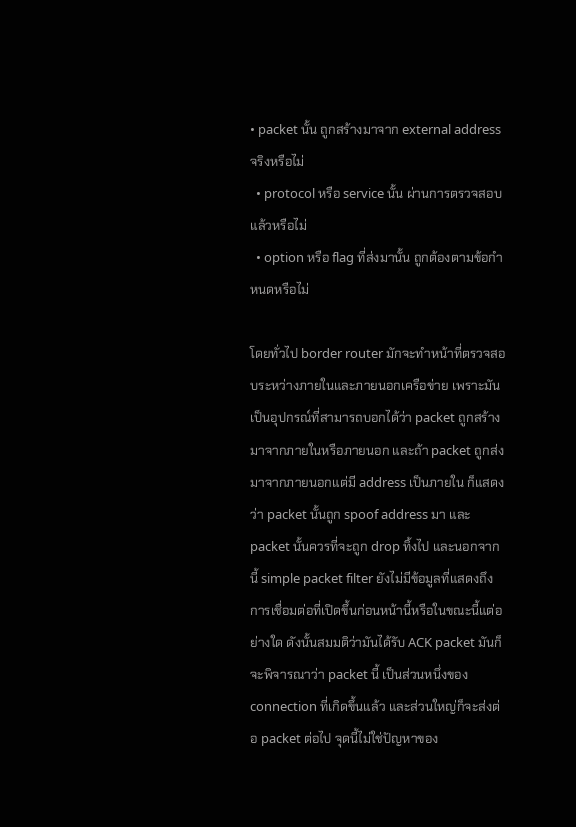• packet นั้น ถูกสร้างมาจาก external address จริงหรือไม่
  • protocol หรือ service นั้น ผ่านการตรวจสอบแล้วหรือไม่
  • option หรือ flag ที่ส่งมานั้น ถูกต้องตามข้อกำหนดหรือไม่

โดยทั่วไป border router มักจะทำหน้าที่ตรวจสอบระหว่างภายในและภายนอกเครือข่าย เพราะมันเป็นอุปกรณ์ที่สามารถบอกได้ว่า packet ถูกสร้างมาจากภายในหรือภายนอก และถ้า packet ถูกส่งมาจากภายนอกแต่มี address เป็นภายใน ก็แสดงว่า packet นั้นถูก spoof address มา และ packet นั้นควรที่จะถูก drop ทิ้งไป และนอกจากนี้ simple packet filter ยังไม่มีข้อมูลที่แสดงถึงการเชื่อมต่อที่เปิดขึ้นก่อนหน้านี้หรือในขณะนี้แต่อย่างใด ดังนั้นสมมติว่ามันได้รับ ACK packet มันก็จะพิจารณาว่า packet นี้ เป็นส่วนหนึ่งของ connection ที่เกิดขึ้นแล้ว และส่วนใหญ่ก็จะส่งต่อ packet ต่อไป จุดนี้ไม่ใช่ปัญหาของ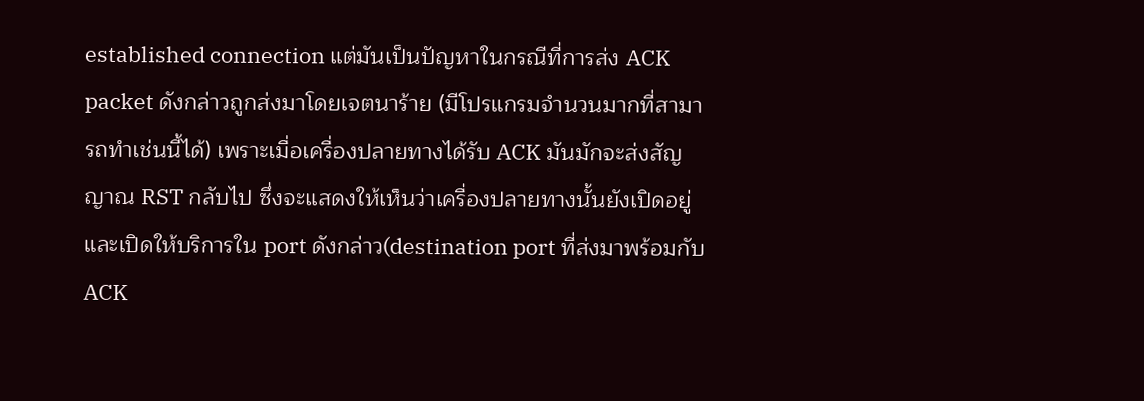established connection แต่มันเป็นปัญหาในกรณีที่การส่ง ACK packet ดังกล่าวถูกส่งมาโดยเจตนาร้าย (มีโปรแกรมจำนวนมากที่สามารถทำเช่นนี้ได้) เพราะเมื่อเครื่องปลายทางได้รับ ACK มันมักจะส่งสัญญาณ RST กลับไป ซึ่งจะแสดงให้เห็นว่าเครื่องปลายทางนั้นยังเปิดอยู่ และเปิดให้บริการใน port ดังกล่าว(destination port ที่ส่งมาพร้อมกับ ACK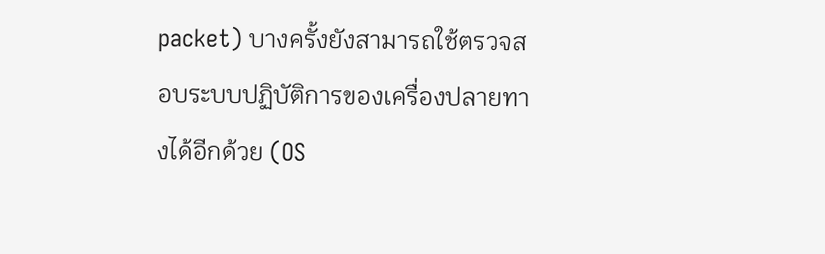packet) บางครั้งยังสามารถใช้ตรวจสอบระบบปฏิบัติการของเครื่องปลายทางได้อีกด้วย (OS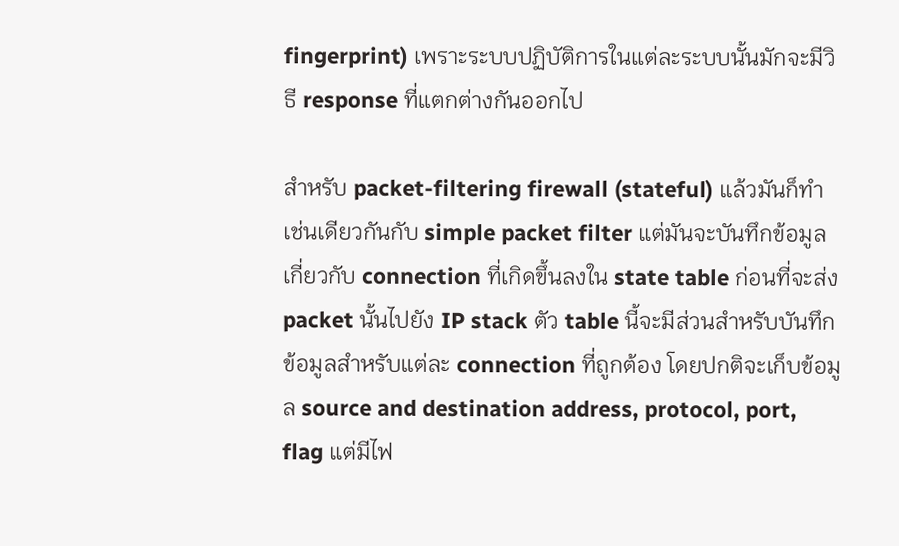fingerprint) เพราะระบบปฏิบัติการในแต่ละระบบนั้นมักจะมีวิธี response ที่แตกต่างกันออกไป

สำหรับ packet-filtering firewall (stateful) แล้วมันก็ทำเช่นเดียวกันกับ simple packet filter แต่มันจะบันทึกข้อมูลเกี่ยวกับ connection ที่เกิดขึ้นลงใน state table ก่อนที่จะส่ง packet นั้นไปยัง IP stack ตัว table นี้จะมีส่วนสำหรับบันทึกข้อมูลสำหรับแต่ละ connection ที่ถูกต้อง โดยปกติจะเก็บข้อมูล source and destination address, protocol, port, flag แต่มีไฟ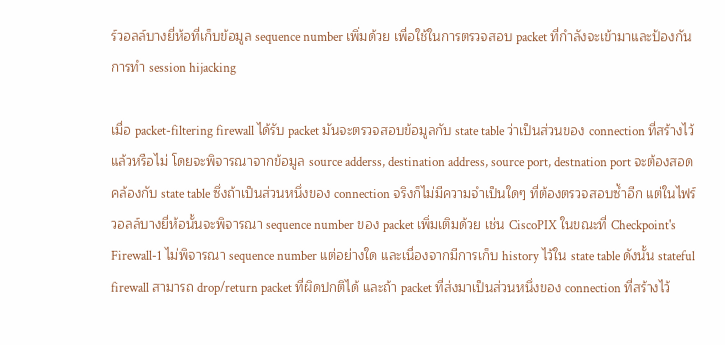ร์วอลล์บางยี่ห้อที่เก็บข้อมูล sequence number เพิ่มด้วย เพื่อใช้ในการตรวจสอบ packet ที่กำลังจะเข้ามาและป้องกันการทำ session hijacking

เมื่อ packet-filtering firewall ได้รับ packet มันจะตรวจสอบข้อมูลกับ state table ว่าเป็นส่วนของ connection ที่สร้างไว้แล้วหรือไม่ โดยจะพิจารณาจากข้อมูล source adderss, destination address, source port, destnation port จะต้องสอดคล้องกับ state table ซึ่งถ้าเป็นส่วนหนึ่งของ connection จริงก็ไม่มีความจำเป็นใดๆ ที่ต้องตรวจสอบซ้ำอีก แต่ในไฟร์วอลล์บางยี่ห้อนั้นจะพิจารณา sequence number ของ packet เพิ่มเติมด้วย เช่น CiscoPIX ในขณะที่ Checkpoint's Firewall-1 ไม่พิจารณา sequence number แต่อย่างใด และเนื่องจากมีการเก็บ history ไว้ใน state table ดังนั้น stateful firewall สามารถ drop/return packet ที่ผิดปกติได้ และถ้า packet ที่ส่งมาเป็นส่วนหนึ่งของ connection ที่สร้างไว้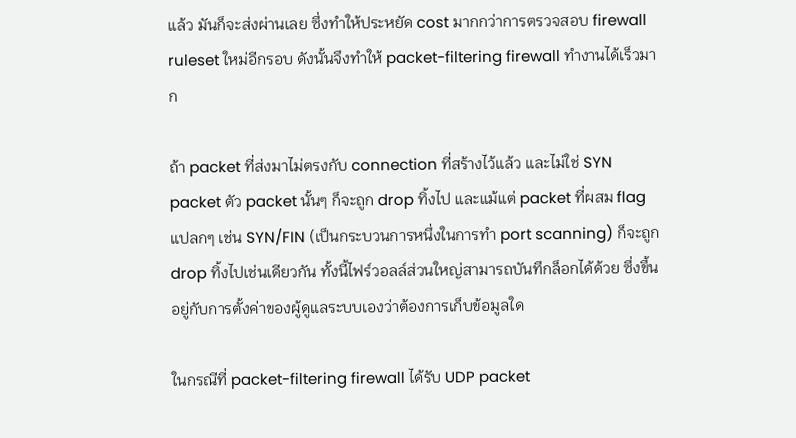แล้ว มันก็จะส่งผ่านเลย ซึ่งทำให้ประหยัด cost มากกว่าการตรวจสอบ firewall ruleset ใหม่อีกรอบ ดังนั้นจึงทำให้ packet-filtering firewall ทำงานได้เร็วมาก

ถ้า packet ที่ส่งมาไม่ตรงกับ connection ที่สร้างไว้แล้ว และไม่ใช่ SYN packet ตัว packet นั้นๆ ก็จะถูก drop ทิ้งไป และแม้แต่ packet ที่ผสม flag แปลกๆ เช่น SYN/FIN (เป็นกระบวนการหนึ่งในการทำ port scanning) ก็จะถูก drop ทิ้งไปเช่นเดียวกัน ทั้งนี้ไฟร์วอลล์ส่วนใหญ่สามารถบันทึกล็อกได้ด้วย ซึ่งขึ้นอยู่กับการตั้งค่าของผู้ดูแลระบบเองว่าต้องการเก็บข้อมูลใด

ในกรณีที่ packet-filtering firewall ได้รับ UDP packet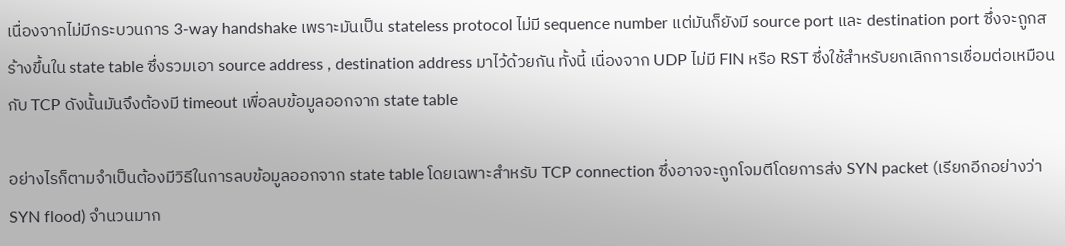เนื่องจากไม่มีกระบวนการ 3-way handshake เพราะมันเป็น stateless protocol ไม่มี sequence number แต่มันก็ยังมี source port และ destination port ซึ่งจะถูกสร้างขึ้นใน state table ซึ่งรวมเอา source address , destination address มาไว้ด้วยกัน ทั้งนี้ เนื่องจาก UDP ไม่มี FIN หรือ RST ซึ่งใช้สำหรับยกเลิกการเชื่อมต่อเหมือนกับ TCP ดังนั้นมันจึงต้องมี timeout เพื่อลบข้อมูลออกจาก state table

อย่างไรก็ตามจำเป็นต้องมีวิธีในการลบข้อมูลออกจาก state table โดยเฉพาะสำหรับ TCP connection ซึ่งอาจจะถูกโจมตีโดยการส่ง SYN packet (เรียกอีกอย่างว่า SYN flood) จำนวนมาก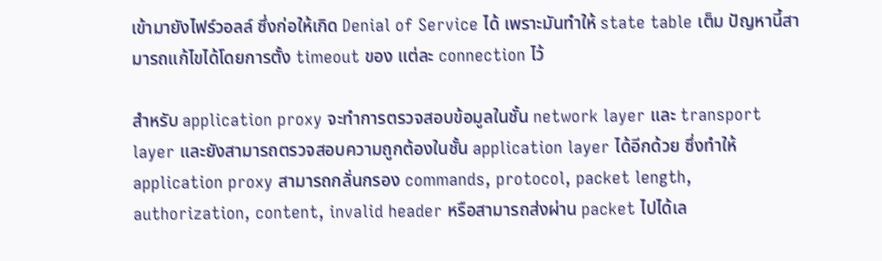เข้ามายังไฟร์วอลล์ ซึ่งก่อให้เกิด Denial of Service ได้ เพราะมันทำให้ state table เต็ม ปัญหานี้สามารถแก้ไขได้โดยการตั้ง timeout ของ แต่ละ connection ไว้

สำหรับ application proxy จะทำการตรวจสอบข้อมูลในชั้น network layer และ transport layer และยังสามารถตรวจสอบความถูกต้องในชั้น application layer ได้อีกด้วย ซึ่งทำให้ application proxy สามารถกลั่นกรอง commands, protocol, packet length, authorization, content, invalid header หรือสามารถส่งผ่าน packet ไปได้เล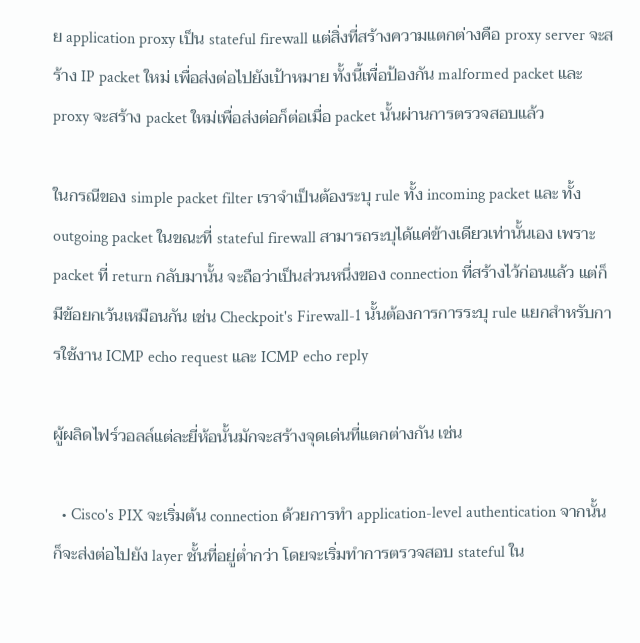ย application proxy เป็น stateful firewall แต่สิ่งที่สร้างความแตกต่างคือ proxy server จะสร้าง IP packet ใหม่ เพื่อส่งต่อไปยังเป้าหมาย ทั้งนี้เพื่อป้องกัน malformed packet และ proxy จะสร้าง packet ใหม่เพื่อส่งต่อก็ต่อเมื่อ packet นั้นผ่านการตรวจสอบแล้ว

ในกรณีของ simple packet filter เราจำเป็นต้องระบุ rule ทั้ง incoming packet และ ทั้ง outgoing packet ในขณะที่ stateful firewall สามารถระบุได้แค่ข้างเดียวเท่านั้นเอง เพราะ packet ที่ return กลับมานั้น จะถือว่าเป็นส่วนหนึ่งของ connection ที่สร้างไว้ก่อนแล้ว แต่ก็มีข้อยกเว้นเหมือนกัน เช่น Checkpoit's Firewall-1 นั้นต้องการการระบุ rule แยกสำหรับการใช้งาน ICMP echo request และ ICMP echo reply

ผู้ผลิดไฟร์วอลล์แต่ละยี่ห้อนั้นมักจะสร้างจุดเด่นที่แตกต่างกัน เช่น

  • Cisco's PIX จะเริ่มต้น connection ด้วยการทำ application-level authentication จากนั้นก็จะส่งต่อไปยัง layer ชั้นที่อยู่ต่ำกว่า โดยจะเริ่มทำการตรวจสอบ stateful ใน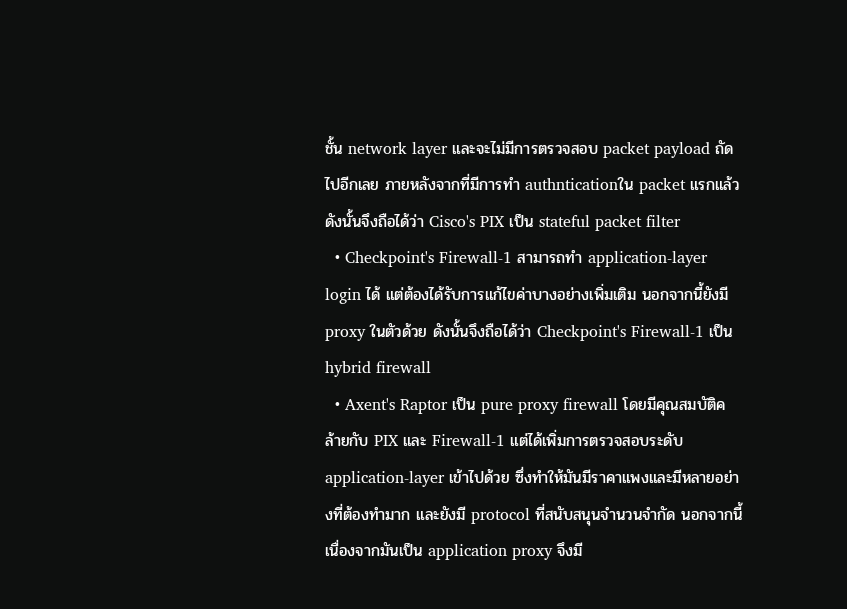ชั้น network layer และจะไม่มีการตรวจสอบ packet payload ถัดไปอีกเลย ภายหลังจากที่มีการทำ authnticationใน packet แรกแล้ว ดังนั้นจึงถือได้ว่า Cisco's PIX เป็น stateful packet filter
  • Checkpoint's Firewall-1 สามารถทำ application-layer login ได้ แต่ต้องได้รับการแก้ไขค่าบางอย่างเพิ่มเติม นอกจากนี้ยังมี proxy ในตัวด้วย ดังนั้นจึงถือได้ว่า Checkpoint's Firewall-1 เป็น hybrid firewall
  • Axent's Raptor เป็น pure proxy firewall โดยมีคุณสมบัติคล้ายกับ PIX และ Firewall-1 แต่ได้เพิ่มการตรวจสอบระดับ application-layer เข้าไปด้วย ซึ่งทำให้มันมีราคาแพงและมีหลายอย่างที่ต้องทำมาก และยังมี protocol ที่สนับสนุนจำนวนจำกัด นอกจากนี้เนื่องจากมันเป็น application proxy จึงมี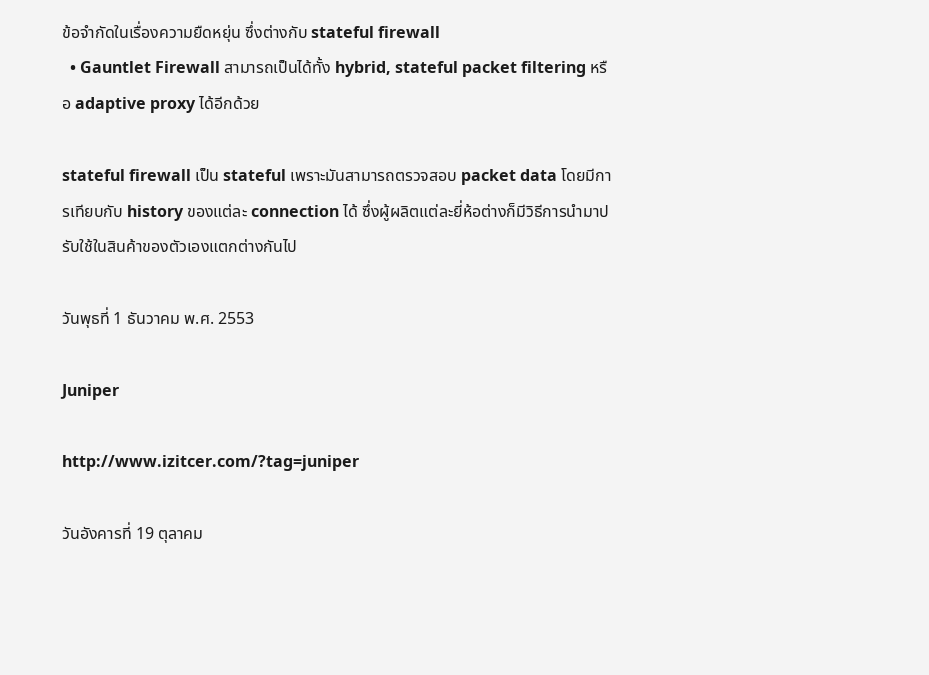ข้อจำกัดในเรื่องความยืดหยุ่น ซึ่งต่างกับ stateful firewall
  • Gauntlet Firewall สามารถเป็นได้ทั้ง hybrid, stateful packet filtering หรือ adaptive proxy ได้อีกด้วย

stateful firewall เป็น stateful เพราะมันสามารถตรวจสอบ packet data โดยมีการเทียบกับ history ของแต่ละ connection ได้ ซึ่งผู้ผลิตแต่ละยี่ห้อต่างก็มีวิธีการนำมาปรับใช้ในสินค้าของตัวเองแตกต่างกันไป

วันพุธที่ 1 ธันวาคม พ.ศ. 2553

Juniper

http://www.izitcer.com/?tag=juniper

วันอังคารที่ 19 ตุลาคม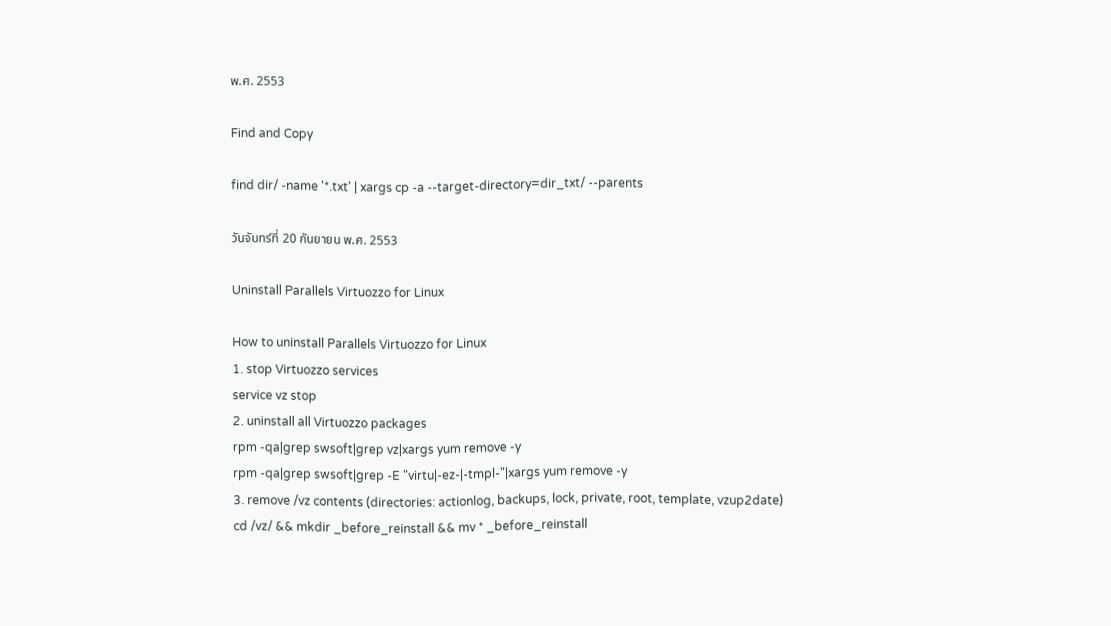พ.ศ. 2553

Find and Copy

find dir/ -name '*.txt' | xargs cp -a --target-directory=dir_txt/ --parents

วันจันทร์ที่ 20 กันยายน พ.ศ. 2553

Uninstall Parallels Virtuozzo for Linux

How to uninstall Parallels Virtuozzo for Linux
1. stop Virtuozzo services
service vz stop
2. uninstall all Virtuozzo packages
rpm -qa|grep swsoft|grep vz|xargs yum remove -y
rpm -qa|grep swsoft|grep -E "virtu|-ez-|-tmpl-"|xargs yum remove -y
3. remove /vz contents (directories: actionlog, backups, lock, private, root, template, vzup2date)
cd /vz/ && mkdir _before_reinstall && mv * _before_reinstall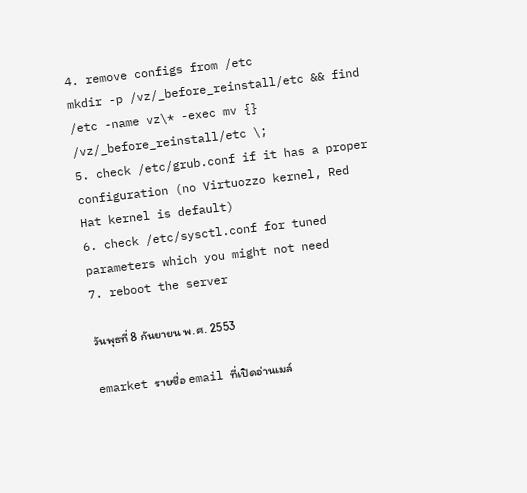4. remove configs from /etc
mkdir -p /vz/_before_reinstall/etc && find /etc -name vz\* -exec mv {} /vz/_before_reinstall/etc \;
5. check /etc/grub.conf if it has a proper configuration (no Virtuozzo kernel, Red Hat kernel is default)
6. check /etc/sysctl.conf for tuned parameters which you might not need
7. reboot the server

วันพุธที่ 8 กันยายน พ.ศ. 2553

emarket รายชื่อ email ที่เปิดอ่านเมล์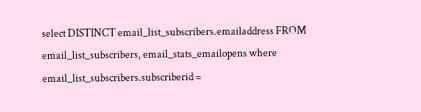select DISTINCT email_list_subscribers.emailaddress FROM email_list_subscribers, email_stats_emailopens where email_list_subscribers.subscriberid =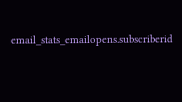email_stats_emailopens.subscriberid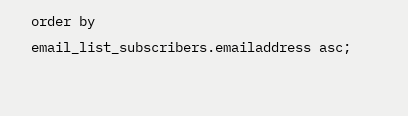order by email_list_subscribers.emailaddress asc;